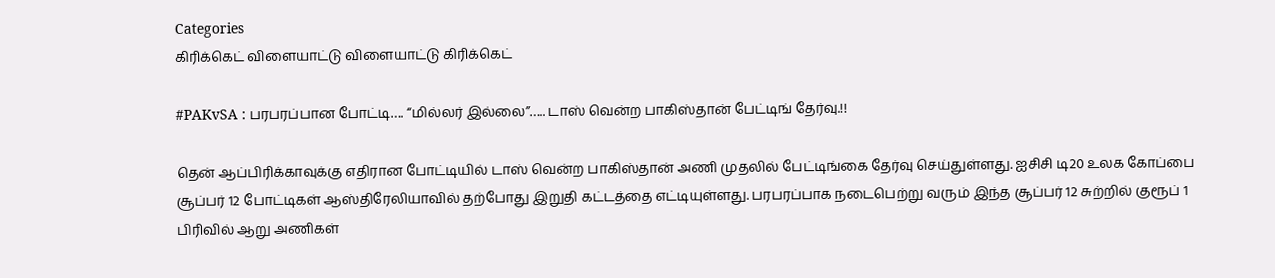Categories
கிரிக்கெட் விளையாட்டு விளையாட்டு கிரிக்கெட்

#PAKvSA : பரபரப்பான போட்டி…. “மில்லர் இல்லை”….. டாஸ் வென்ற பாகிஸ்தான் பேட்டிங் தேர்வு.!!

தென் ஆப்பிரிக்காவுக்கு எதிரான போட்டியில் டாஸ் வென்ற பாகிஸ்தான் அணி முதலில் பேட்டிங்கை தேர்வு செய்துள்ளது. ஐசிசி டி20 உலக கோப்பை சூப்பர் 12 போட்டிகள் ஆஸ்திரேலியாவில் தற்போது இறுதி கட்டத்தை எட்டியுள்ளது. பரபரப்பாக நடைபெற்று வரும் இந்த சூப்பர் 12 சுற்றில் குரூப் 1 பிரிவில் ஆறு அணிகள்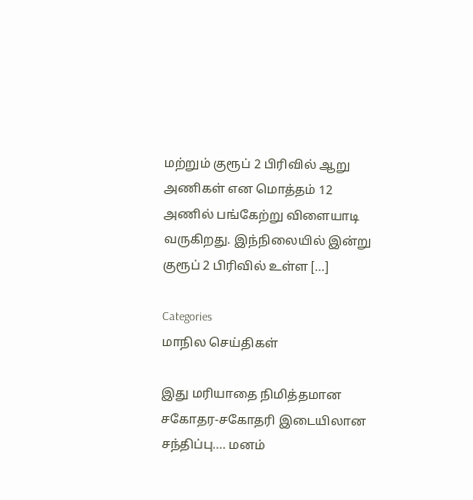மற்றும் குரூப் 2 பிரிவில் ஆறு அணிகள் என மொத்தம் 12 அணில் பங்கேற்று விளையாடி வருகிறது. இந்நிலையில் இன்று குரூப் 2 பிரிவில் உள்ள […]

Categories
மாநில செய்திகள்

இது மரியாதை நிமித்தமான சகோதர-சகோதரி இடையிலான சந்திப்பு…. மனம்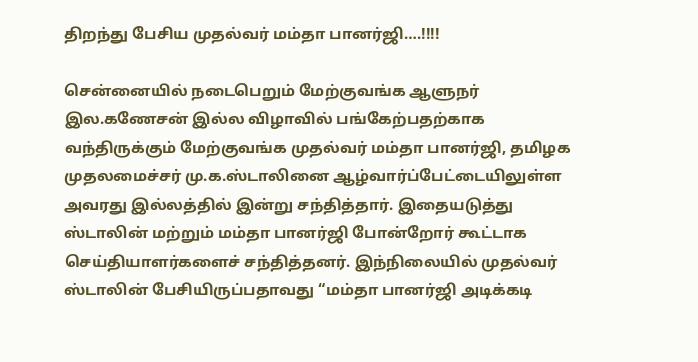திறந்து பேசிய முதல்வர் மம்தா பானர்ஜி….!!!!

சென்னையில் நடைபெறும் மேற்குவங்க ஆளுநர் இல.கணேசன் இல்ல விழாவில் பங்கேற்பதற்காக வந்திருக்கும் மேற்குவங்க முதல்வர் மம்தா பானர்ஜி, தமிழக முதலமைச்சர் மு.க.ஸ்டாலினை ஆழ்வார்ப்பேட்டையிலுள்ள அவரது இல்லத்தில் இன்று சந்தித்தார். இதையடுத்து ஸ்டாலின் மற்றும் மம்தா பானர்ஜி போன்றோர் கூட்டாக செய்தியாளர்களைச் சந்தித்தனர். இந்நிலையில் முதல்வர் ஸ்டாலின் பேசியிருப்பதாவது “மம்தா பானர்ஜி அடிக்கடி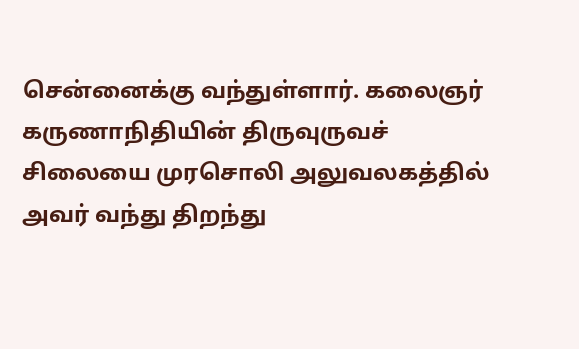சென்னைக்கு வந்துள்ளார். கலைஞர் கருணாநிதியின் திருவுருவச் சிலையை முரசொலி அலுவலகத்தில் அவர் வந்து திறந்து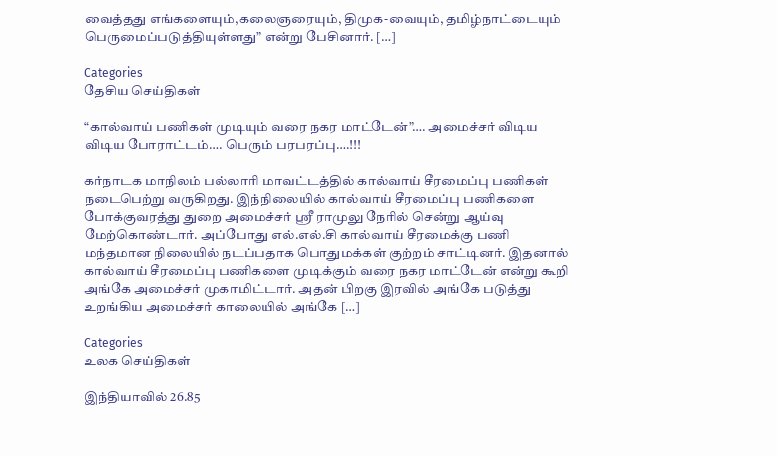வைத்தது எங்களையும்,கலைஞரையும், திமுக-வையும், தமிழ்நாட்டையும் பெருமைப்படுத்தியுள்ளது” என்று பேசினார். […]

Categories
தேசிய செய்திகள்

“கால்வாய் பணிகள் முடியும் வரை நகர மாட்டேன்”…. அமைச்சர் விடிய விடிய போராட்டம்…. பெரும் பரபரப்பு….!!!

கர்நாடக மாநிலம் பல்லாரி மாவட்டத்தில் கால்வாய் சீரமைப்பு பணிகள் நடைபெற்று வருகிறது. இந்நிலையில் கால்வாய் சீரமைப்பு பணிகளை போக்குவரத்து துறை அமைச்சர் ஸ்ரீ ராமுலு நேரில் சென்று ஆய்வு மேற்கொண்டார். அப்போது எல்.எல்.சி கால்வாய் சீரமைக்கு பணி மந்தமான நிலையில் நடப்பதாக பொதுமக்கள் குற்றம் சாட்டினர். இதனால் கால்வாய் சீரமைப்பு பணிகளை முடிக்கும் வரை நகர மாட்டேன் என்று கூறி அங்கே அமைச்சர் முகாமிட்டார். அதன் பிறகு இரவில் அங்கே படுத்து உறங்கிய அமைச்சர் காலையில் அங்கே […]

Categories
உலக செய்திகள்

இந்தியாவில் 26.85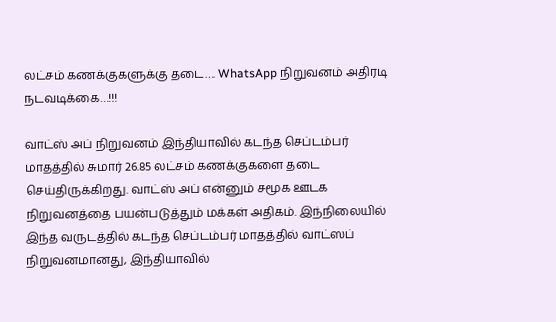லட்சம் கணக்குகளுக்கு தடை…. WhatsApp நிறுவனம் அதிரடி நடவடிக்கை…!!!

வாட்ஸ் அப் நிறுவனம் இந்தியாவில் கடந்த செப்டம்பர் மாதத்தில் சுமார் 26.85 லட்சம் கணக்குகளை தடை செய்திருக்கிறது. வாட்ஸ் அப் என்னும் சமூக ஊடக நிறுவனத்தை பயன்படுத்தும் மக்கள் அதிகம். இந்நிலையில் இந்த வருடத்தில் கடந்த செப்டம்பர் மாதத்தில் வாட்ஸப் நிறுவனமானது, இந்தியாவில்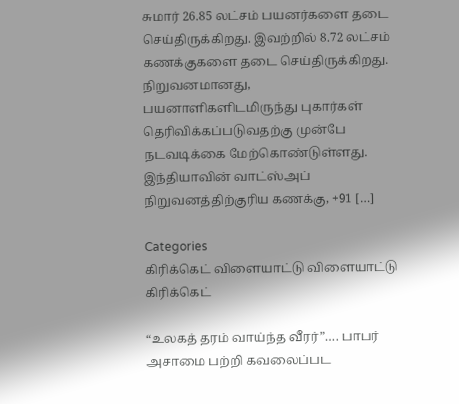சுமார் 26.85 லட்சம் பயனர்களை தடை செய்திருக்கிறது. இவற்றில் 8.72 லட்சம் கணக்குகளை தடை செய்திருக்கிறது. நிறுவனமானது, பயனாளிகளிடமிருந்து புகார்கள் தெரிவிக்கப்படுவதற்கு முன்பே நடவடிக்கை மேற்கொண்டுள்ளது. இந்தியாவின் வாட்ஸ்அப் நிறுவனத்திற்குரிய கணக்கு, +91 […]

Categories
கிரிக்கெட் விளையாட்டு விளையாட்டு கிரிக்கெட்

“உலகத் தரம் வாய்ந்த வீரர்”…. பாபர் அசாமை பற்றி கவலைப்பட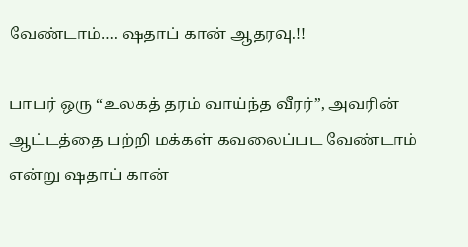வேண்டாம்…. ஷதாப் கான் ஆதரவு.!!

பாபர் ஒரு “உலகத் தரம் வாய்ந்த வீரர்”, அவரின் ஆட்டத்தை பற்றி மக்கள் கவலைப்பட வேண்டாம் என்று ஷதாப் கான்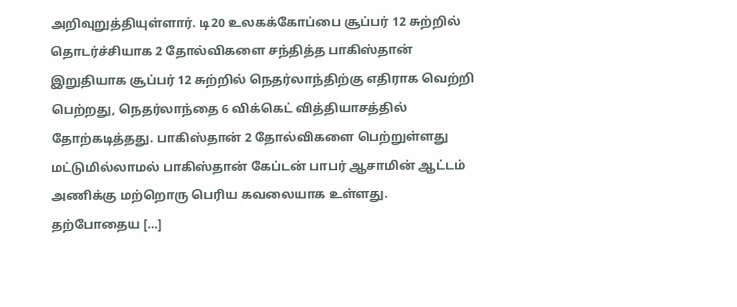அறிவுறுத்தியுள்ளார். டி20 உலகக்கோப்பை சூப்பர் 12 சுற்றில் தொடர்ச்சியாக 2 தோல்விகளை சந்தித்த பாகிஸ்தான் இறுதியாக சூப்பர் 12 சுற்றில் நெதர்லாந்திற்கு எதிராக வெற்றி பெற்றது, நெதர்லாந்தை 6 விக்கெட் வித்தியாசத்தில் தோற்கடித்தது. பாகிஸ்தான் 2 தோல்விகளை பெற்றுள்ளது மட்டுமில்லாமல் பாகிஸ்தான் கேப்டன் பாபர் ஆசாமின் ஆட்டம் அணிக்கு மற்றொரு பெரிய கவலையாக உள்ளது. தற்போதைய […]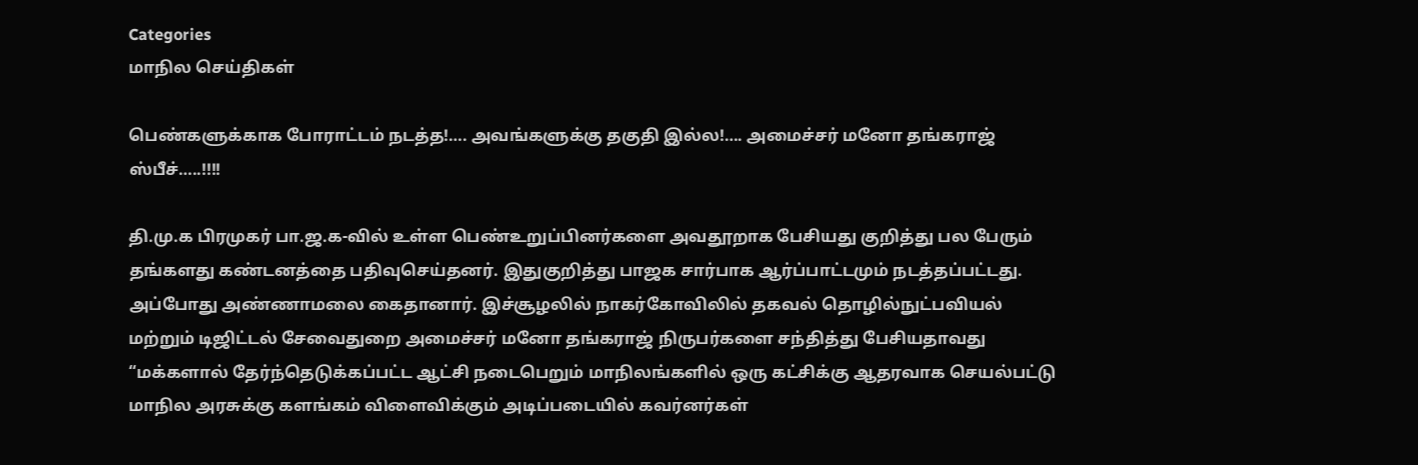Categories
மாநில செய்திகள்

பெண்களுக்காக போராட்டம் நடத்த!…. அவங்களுக்கு தகுதி இல்ல!…. அமைச்சர் மனோ தங்கராஜ் ஸ்பீச்…..!!!!

தி.மு.க பிரமுகர் பா.ஜ.க-வில் உள்ள பெண்உறுப்பினர்களை அவதூறாக பேசியது குறித்து பல பேரும் தங்களது கண்டனத்தை பதிவுசெய்தனர். இதுகுறித்து பாஜக சார்பாக ஆர்ப்பாட்டமும் நடத்தப்பட்டது. அப்போது அண்ணாமலை கைதானார். இச்சூழலில் நாகர்கோவிலில் தகவல் தொழில்நுட்பவியல் மற்றும் டிஜிட்டல் சேவைதுறை அமைச்சர் மனோ தங்கராஜ் நிருபர்களை சந்தித்து பேசியதாவது “மக்களால் தேர்ந்தெடுக்கப்பட்ட ஆட்சி நடைபெறும் மாநிலங்களில் ஒரு கட்சிக்கு ஆதரவாக செயல்பட்டு மாநில அரசுக்கு களங்கம் விளைவிக்கும் அடிப்படையில் கவர்னர்கள்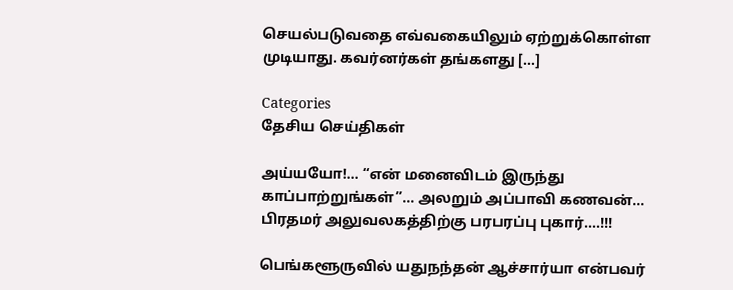செயல்படுவதை எவ்வகையிலும் ஏற்றுக்கொள்ள முடியாது. கவர்னர்கள் தங்களது […]

Categories
தேசிய செய்திகள்

அய்யயோ!… “என் மனைவிடம் இருந்து காப்பாற்றுங்கள்”… அலறும் அப்பாவி கணவன்… பிரதமர் அலுவலகத்திற்கு பரபரப்பு புகார்….!!!

பெங்களூருவில் யதுநந்தன் ஆச்சார்யா என்பவர்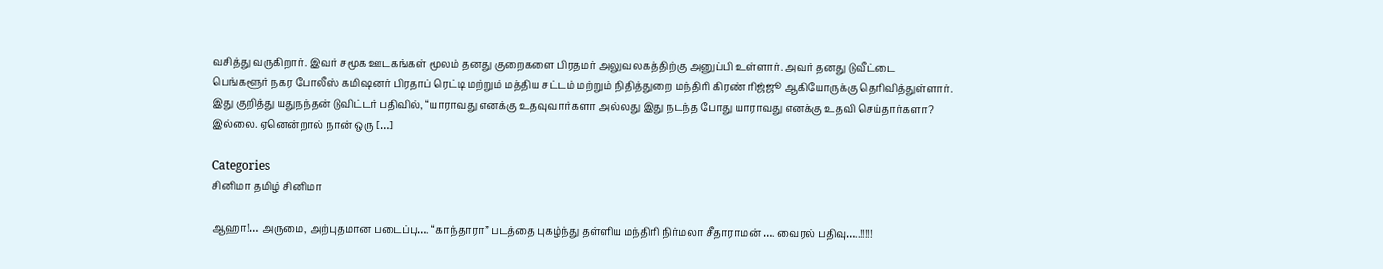வசித்து வருகிறார். இவர் சமூக ஊடகங்கள் மூலம் தனது குறைகளை பிரதமர் அலுவலகத்திற்கு அனுப்பி உள்ளார். அவர் தனது டுவீட்டை பெங்களூர் நகர போலீஸ் கமிஷனர் பிரதாப் ரெட்டி மற்றும் மத்திய சட்டம் மற்றும் நிதித்துறை மந்திரி கிரண் ரிஜ்ஜூ ஆகியோருக்கு தெரிவித்துள்ளார். இது குறித்து யதுநந்தன் டுவிட்டர் பதிவில், “யாராவது எனக்கு உதவுவார்களா அல்லது இது நடந்த போது யாராவது எனக்கு உதவி செய்தார்களா? இல்லை. ஏனென்றால் நான் ஒரு […]

Categories
சினிமா தமிழ் சினிமா

ஆஹா!… அருமை, அற்புதமான படைப்பு…. “காந்தாரா” படத்தை புகழ்ந்து தள்ளிய மந்திரி நிர்மலா சீதாராமன் …. வைரல் பதிவு…..!!!!!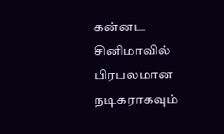கன்னட சினிமாவில் பிரபலமான நடிகராகவும்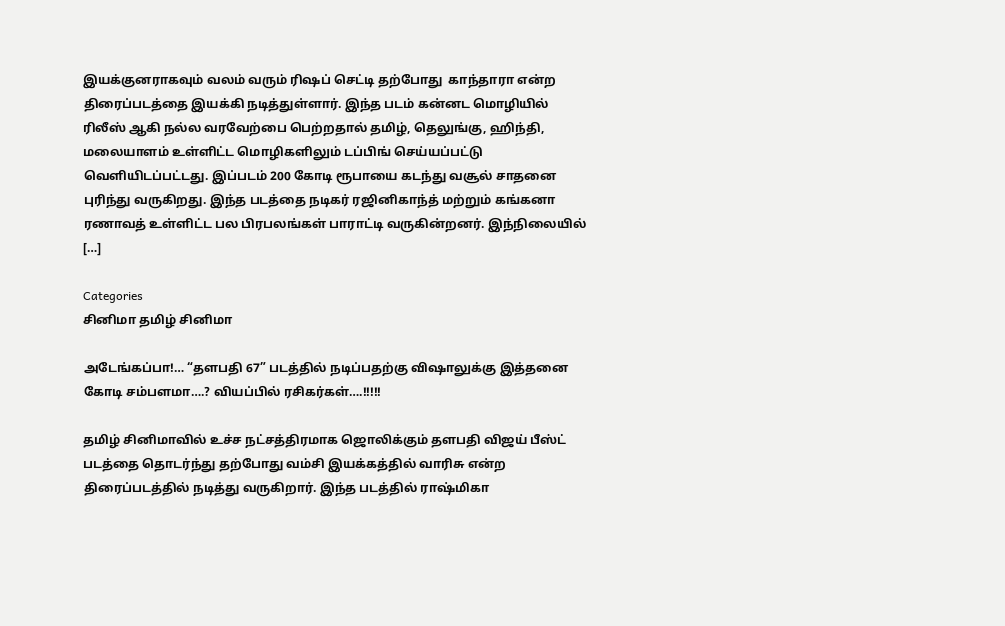இயக்குனராகவும் வலம் வரும் ரிஷப் செட்டி தற்போது  காந்தாரா என்ற திரைப்படத்தை இயக்கி நடித்துள்ளார். இந்த படம் கன்னட மொழியில் ரிலீஸ் ஆகி நல்ல வரவேற்பை பெற்றதால் தமிழ், தெலுங்கு, ஹிந்தி, மலையாளம் உள்ளிட்ட மொழிகளிலும் டப்பிங் செய்யப்பட்டு வெளியிடப்பட்டது. இப்படம் 200 கோடி ரூபாயை கடந்து வசூல் சாதனை புரிந்து வருகிறது. இந்த படத்தை நடிகர் ரஜினிகாந்த் மற்றும் கங்கனா ரணாவத் உள்ளிட்ட பல பிரபலங்கள் பாராட்டி வருகின்றனர். இந்நிலையில் […]

Categories
சினிமா தமிழ் சினிமா

அடேங்கப்பா!… “தளபதி 67” படத்தில் நடிப்பதற்கு விஷாலுக்கு இத்தனை கோடி சம்பளமா….? வியப்பில் ரசிகர்கள்….!!!!!

தமிழ் சினிமாவில் உச்ச நட்சத்திரமாக ஜொலிக்கும் தளபதி விஜய் பீஸ்ட் படத்தை தொடர்ந்து தற்போது வம்சி இயக்கத்தில் வாரிசு என்ற திரைப்படத்தில் நடித்து வருகிறார். இந்த படத்தில் ராஷ்மிகா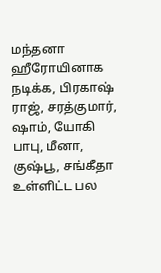மந்தனா ஹீரோயினாக நடிக்க, பிரகாஷ் ராஜ், சரத்குமார், ஷாம், யோகி பாபு, மீனா, குஷ்பூ, சங்கீதா உள்ளிட்ட பல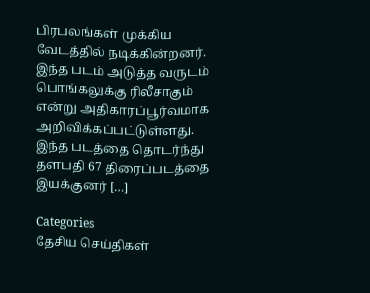பிரபலங்கள் முக்கிய வேடத்தில் நடிக்கின்றனர். இந்த படம் அடுத்த வருடம் பொங்கலுக்கு ரிலீசாகும் என்று அதிகாரப்பூர்வமாக அறிவிக்கப்பட்டுள்ளது. இந்த படத்தை தொடர்ந்து தளபதி 67 திரைப்படத்தை இயக்குனர் […]

Categories
தேசிய செய்திகள்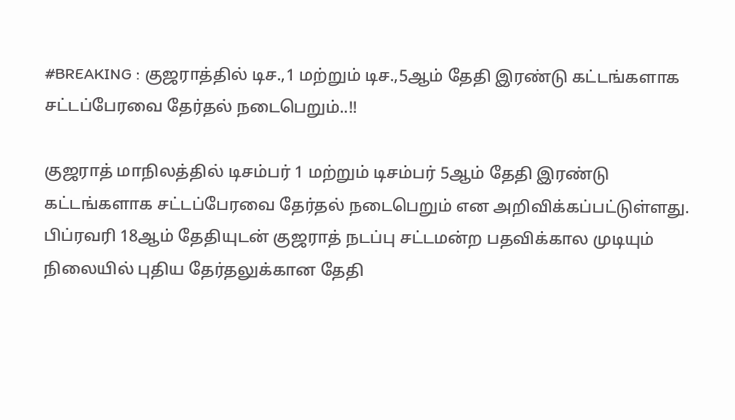#BREAKING : குஜராத்தில் டிச.,1 மற்றும் டிச.,5ஆம் தேதி இரண்டு கட்டங்களாக சட்டப்பேரவை தேர்தல் நடைபெறும்..!!

குஜராத் மாநிலத்தில் டிசம்பர் 1 மற்றும் டிசம்பர் 5ஆம் தேதி இரண்டு கட்டங்களாக சட்டப்பேரவை தேர்தல் நடைபெறும் என அறிவிக்கப்பட்டுள்ளது. பிப்ரவரி 18ஆம் தேதியுடன் குஜராத் நடப்பு சட்டமன்ற பதவிக்கால முடியும் நிலையில் புதிய தேர்தலுக்கான தேதி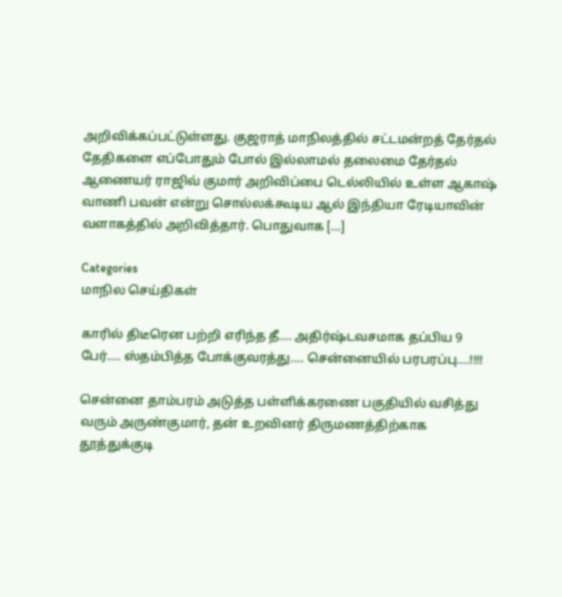அறிவிக்கப்பட்டுள்ளது. குஜராத் மாநிலத்தில் சட்டமன்றத் தேர்தல் தேதிகளை எப்போதும் போல் இல்லாமல் தலைமை தேர்தல் ஆணையர் ராஜிவ் குமார் அறிவிப்பை டெல்லியில் உள்ள ஆகாஷ் வாணி பவன் என்று சொல்லக்கூடிய ஆல் இந்தியா ரேடியாவின் வளாகத்தில் அறிவித்தார். பொதுவாக […]

Categories
மாநில செய்திகள்

காரில் திடீரென பற்றி எரிந்த தீ…. அதிர்ஷ்டவசமாக தப்பிய 9 பேர்…. ஸ்தம்பித்த போக்குவரத்து…. சென்னையில் பரபரப்பு….!!!!

சென்னை தாம்பரம் அடுத்த பள்ளிக்கரணை பகுதியில் வசித்து வரும் அருண்குமார், தன் உறவினர் திருமணத்திற்காக தூத்துக்குடி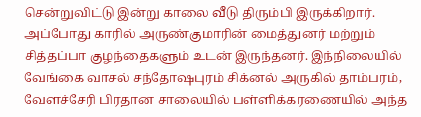சென்றுவிட்டு இன்று காலை வீடு திரும்பி இருக்கிறார். அப்போது காரில் அருண்குமாரின் மைத்துனர் மற்றும் சித்தப்பா குழந்தைகளும் உடன் இருந்தனர். இந்நிலையில் வேங்கை வாசல் சந்தோஷபுரம் சிக்னல் அருகில் தாம்பரம், வேளச்சேரி பிரதான சாலையில் பள்ளிக்கரணையில் அந்த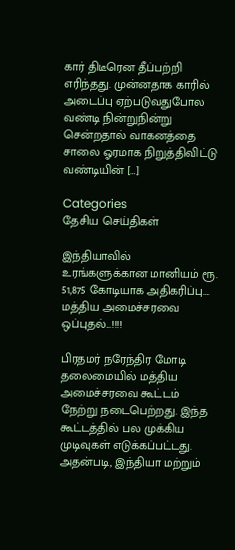கார் திடீரென தீப்பற்றி எரிந்தது. முன்னதாக காரில் அடைப்பு ஏற்படுவதுபோல வண்டி நின்றுநின்று சென்றதால் வாகனத்தை சாலை ஓரமாக நிறுத்திவிட்டு வண்டியின் […]

Categories
தேசிய செய்திகள்

இந்தியாவில் உரங்களுக்கான மானியம் ரூ. 51,875 கோடியாக அதிகரிப்பு…. மத்திய அமைச்சரவை ஒப்புதல்...!!!!

பிரதமர் நரேந்திர மோடி தலைமையில் மத்திய அமைச்சரவை கூட்டம் நேற்று நடைபெற்றது. இந்த கூட்டத்தில் பல முக்கிய முடிவுகள் எடுக்கப்பட்டது. அதன்படி, இந்தியா மற்றும்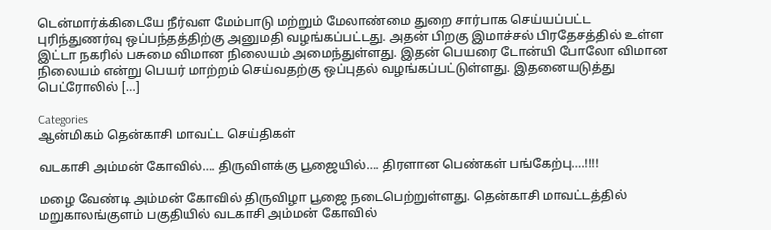டென்மார்க்கிடையே நீர்வள மேம்பாடு மற்றும் மேலாண்மை துறை சார்பாக செய்யப்பட்ட புரிந்துணர்வு ஒப்பந்தத்திற்கு அனுமதி வழங்கப்பட்டது. அதன் பிறகு இமாச்சல் பிரதேசத்தில் உள்ள‌ இட்டா நகரில் பசுமை விமான நிலையம் அமைந்துள்ளது. இதன் பெயரை டோன்யி போலோ விமான நிலையம் என்று பெயர் மாற்றம் செய்வதற்கு ஒப்புதல் வழங்கப்பட்டுள்ளது. இதனையடுத்து பெட்ரோலில் […]

Categories
ஆன்மிகம் தென்காசி மாவட்ட செய்திகள்

வடகாசி அம்மன் கோவில்…. திருவிளக்கு பூஜையில்…. திரளான பெண்கள் பங்கேற்பு….!!!!

மழை வேண்டி அம்மன் கோவில் திருவிழா பூஜை நடைபெற்றுள்ளது. தென்காசி மாவட்டத்தில் மறுகாலங்குளம் பகுதியில் வடகாசி அம்மன் கோவில்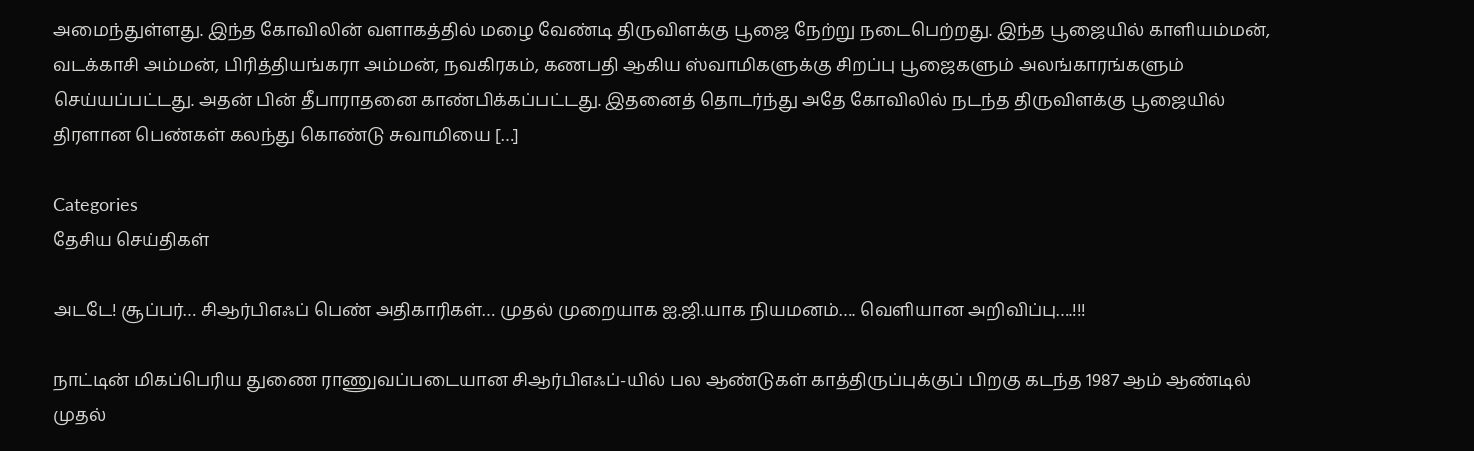அமைந்துள்ளது. இந்த கோவிலின் வளாகத்தில் மழை வேண்டி திருவிளக்கு பூஜை நேற்று நடைபெற்றது. இந்த பூஜையில் காளியம்மன், வடக்காசி அம்மன், பிரித்தியங்கரா அம்மன், நவகிரகம், கணபதி ஆகிய ஸ்வாமிகளுக்கு சிறப்பு பூஜைகளும் அலங்காரங்களும் செய்யப்பட்டது. அதன் பின் தீபாராதனை காண்பிக்கப்பட்டது. இதனைத் தொடர்ந்து அதே கோவிலில் நடந்த திருவிளக்கு பூஜையில் திரளான பெண்கள் கலந்து கொண்டு சுவாமியை […]

Categories
தேசிய செய்திகள்

அடடே! சூப்பர்… சிஆர்பிஎஃப் பெண் அதிகாரிகள்… முதல் முறையாக ஐ.ஜி.யாக நியமனம்…. வெளியான அறிவிப்பு….!!!

நாட்டின் மிகப்பெரிய துணை ராணுவப்படையான சிஆர்பிஎஃப்-யில் பல ஆண்டுகள் காத்திருப்புக்குப் பிறகு கடந்த 1987 ஆம் ஆண்டில் முதல்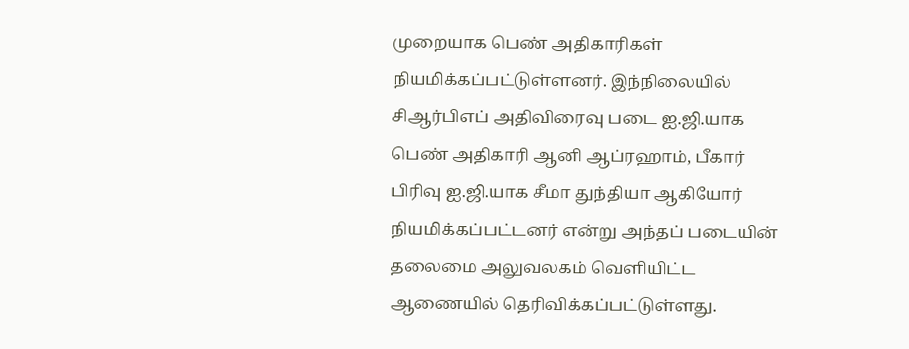முறையாக பெண் அதிகாரிகள் நியமிக்கப்பட்டுள்ளனர். இந்நிலையில் சிஆர்பிஎப் அதிவிரைவு படை ஐ.ஜி.யாக பெண் அதிகாரி ஆனி ஆப்ரஹாம், பீகார் பிரிவு ஐ.ஜி.யாக சீமா துந்தியா ஆகியோர் நியமிக்கப்பட்டனர் என்று அந்தப் படையின் தலைமை அலுவலகம் வெளியிட்ட ஆணையில் தெரிவிக்கப்பட்டுள்ளது.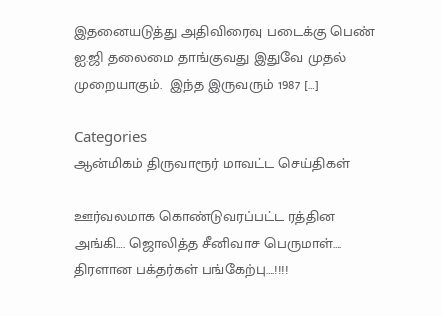இதனையடுத்து அதிவிரைவு படைக்கு பெண் ஐ.ஜி தலைமை தாங்குவது இதுவே முதல் முறையாகும்.  இந்த இருவரும் 1987 […]

Categories
ஆன்மிகம் திருவாரூர் மாவட்ட செய்திகள்

ஊர்வலமாக கொண்டுவரப்பட்ட ரத்தின அங்கி…. ஜொலித்த சீனிவாச பெருமாள்…. திரளான பக்தர்கள் பங்கேற்பு….!!!!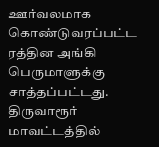ஊர்வலமாக கொண்டுவரப்பட்ட ரத்தின அங்கி பெருமாளுக்கு சாத்தப்பட்டது. திருவாரூர் மாவட்டத்தில்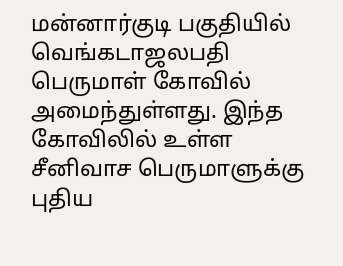மன்னார்குடி பகுதியில் வெங்கடாஜலபதி பெருமாள் கோவில் அமைந்துள்ளது. இந்த கோவிலில் உள்ள சீனிவாச பெருமாளுக்கு புதிய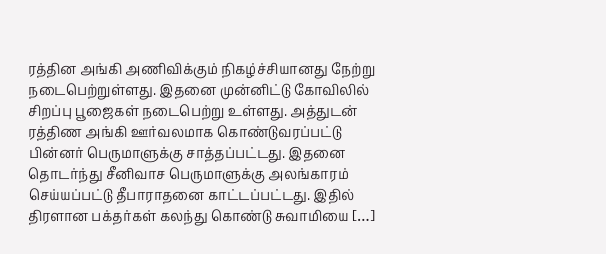ரத்தின அங்கி அணிவிக்கும் நிகழ்ச்சியானது நேற்று நடைபெற்றுள்ளது. இதனை முன்னிட்டு கோவிலில் சிறப்பு பூஜைகள் நடைபெற்று உள்ளது. அத்துடன் ரத்திண அங்கி ஊர்வலமாக கொண்டுவரப்பட்டு பின்னர் பெருமாளுக்கு சாத்தப்பட்டது. இதனை தொடர்ந்து சீனிவாச பெருமாளுக்கு அலங்காரம் செய்யப்பட்டு தீபாராதனை காட்டப்பட்டது. இதில் திரளான பக்தர்கள் கலந்து கொண்டு சுவாமியை […]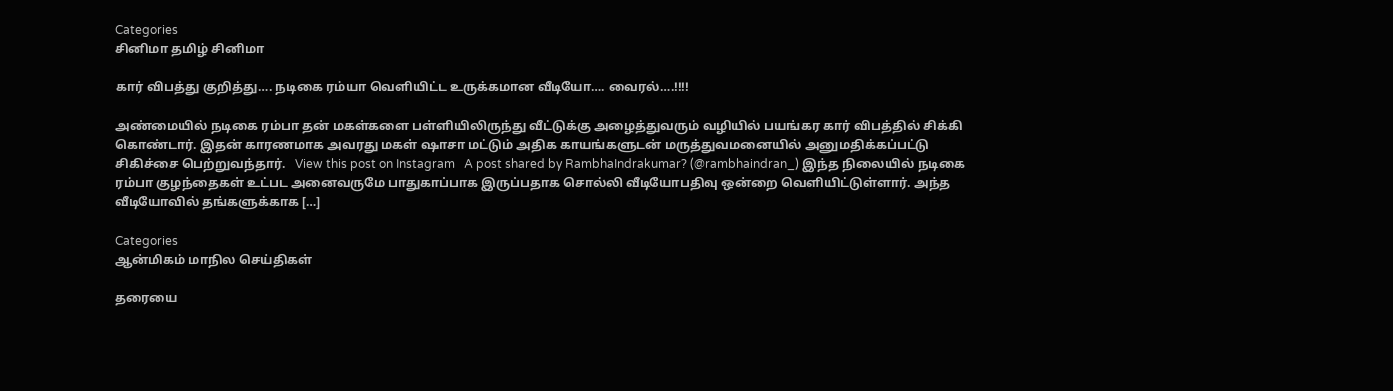Categories
சினிமா தமிழ் சினிமா

கார் விபத்து குறித்து…. நடிகை ரம்யா வெளியிட்ட உருக்கமான வீடியோ…. வைரல்….!!!!

அண்மையில் நடிகை ரம்பா தன் மகள்களை பள்ளியிலிருந்து வீட்டுக்கு அழைத்துவரும் வழியில் பயங்கர கார் விபத்தில் சிக்கி கொண்டார். இதன் காரணமாக அவரது மகள் ஷாசா மட்டும் அதிக காயங்களுடன் மருத்துவமனையில் அனுமதிக்கப்பட்டு சிகிச்சை பெற்றுவந்தார்.   View this post on Instagram   A post shared by RambhaIndrakumar? (@rambhaindran_) இந்த நிலையில் நடிகை ரம்பா குழந்தைகள் உட்பட அனைவருமே பாதுகாப்பாக இருப்பதாக சொல்லி வீடியோபதிவு ஒன்றை வெளியிட்டுள்ளார். அந்த வீடியோவில் தங்களுக்காக […]

Categories
ஆன்மிகம் மாநில செய்திகள்

தரையை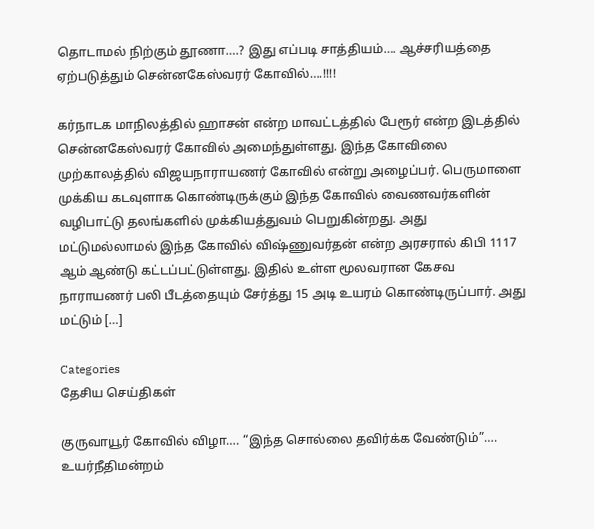தொடாமல் நிற்கும் தூணா….? இது எப்படி சாத்தியம்…. ஆச்சரியத்தை ஏற்படுத்தும் சென்னகேஸ்வரர் கோவில்….!!!!

கர்நாடக மாநிலத்தில் ஹாசன் என்ற மாவட்டத்தில் பேரூர் என்ற இடத்தில் சென்னகேஸ்வரர் கோவில் அமைந்துள்ளது. இந்த கோவிலை முற்காலத்தில் விஜயநாராயணர் கோவில் என்று அழைப்பர். பெருமாளை முக்கிய கடவுளாக கொண்டிருக்கும் இந்த கோவில் வைணவர்களின் வழிபாட்டு தலங்களில் முக்கியத்துவம் பெறுகின்றது. அது மட்டுமல்லாமல் இந்த கோவில் விஷ்ணுவர்தன் என்ற அரசரால் கிபி 1117 ஆம் ஆண்டு கட்டப்பட்டுள்ளது. இதில் உள்ள மூலவரான கேசவ நாராயணர் பலி பீடத்தையும் சேர்த்து 15 அடி உயரம் கொண்டிருப்பார். அது மட்டும் […]

Categories
தேசிய செய்திகள்

குருவாயூர் கோவில் விழா…. “இந்த சொல்லை தவிர்க்க வேண்டும்”…. உயர்நீதிமன்றம்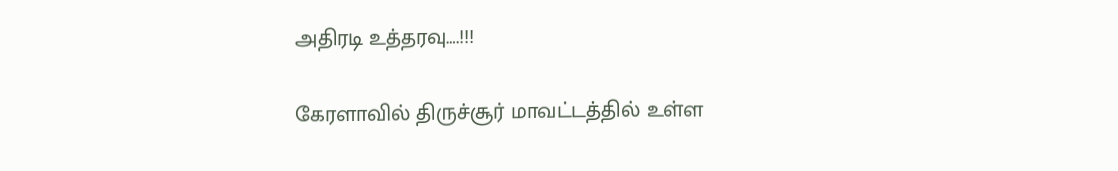அதிரடி உத்தரவு….!!!

கேரளாவில் திருச்சூர் மாவட்டத்தில் உள்ள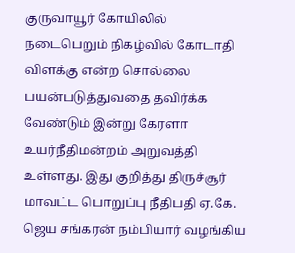குருவாயூர் கோயிலில் நடைபெறும் நிகழ்வில் கோடாதி விளக்கு என்ற சொல்லை பயன்படுத்துவதை தவிர்க்க வேண்டும் இன்று கேரளா உயர்நீதிமன்றம் அறுவத்தி உள்ளது. இது குறித்து திருச்சூர் மாவட்ட பொறுப்பு நீதிபதி ஏ.கே. ஜெய சங்கரன் நம்பியார் வழங்கிய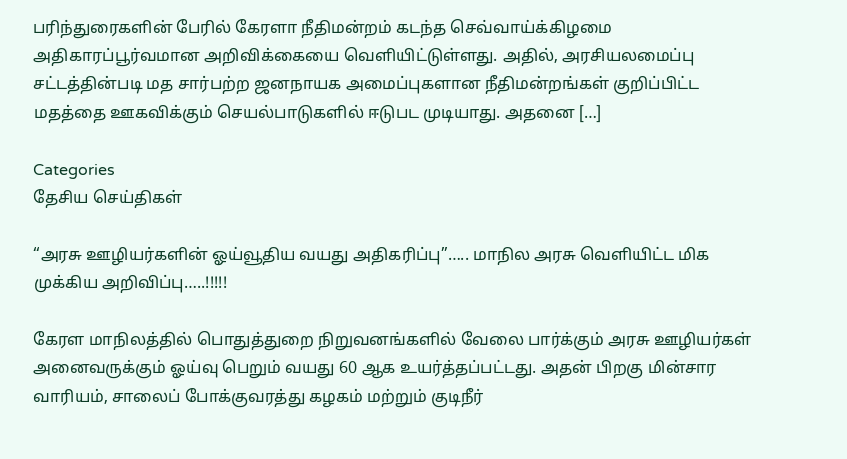பரிந்துரைகளின் பேரில் கேரளா நீதிமன்றம் கடந்த செவ்வாய்க்கிழமை அதிகாரப்பூர்வமான அறிவிக்கையை வெளியிட்டுள்ளது. அதில், அரசியலமைப்பு சட்டத்தின்படி மத சார்பற்ற ஜனநாயக அமைப்புகளான நீதிமன்றங்கள் குறிப்பிட்ட மதத்தை ஊகவிக்கும் செயல்பாடுகளில் ஈடுபட முடியாது. அதனை […]

Categories
தேசிய செய்திகள்

“அரசு ஊழியர்களின் ஓய்வூதிய வயது அதிகரிப்பு”….. மாநில அரசு வெளியிட்ட மிக முக்கிய அறிவிப்பு…..!!!!!

கேரள மாநிலத்தில் பொதுத்துறை நிறுவனங்களில் வேலை பார்க்கும் அரசு ஊழியர்கள் அனைவருக்கும் ஓய்வு பெறும் வயது 60 ஆக உயர்த்தப்பட்டது. அதன் பிறகு மின்சார வாரியம், சாலைப் போக்குவரத்து கழகம் மற்றும் குடிநீர்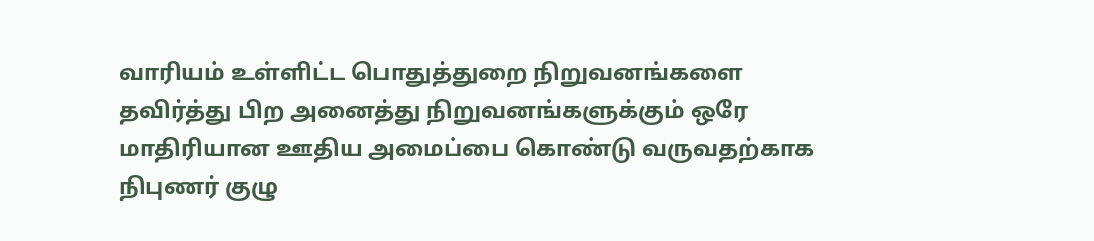வாரியம் உள்ளிட்ட பொதுத்துறை நிறுவனங்களை தவிர்த்து பிற அனைத்து நிறுவனங்களுக்கும் ஒரே மாதிரியான ஊதிய அமைப்பை கொண்டு வருவதற்காக நிபுணர் குழு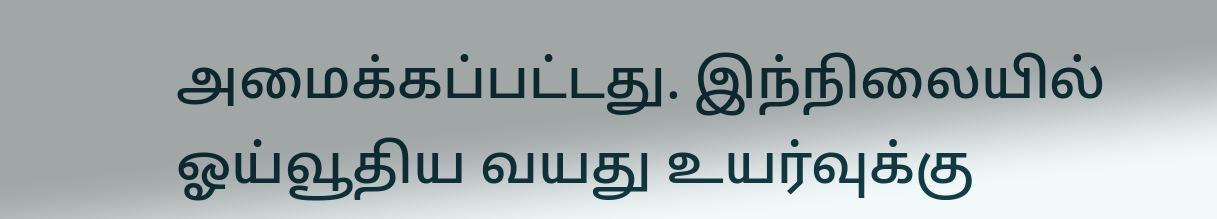அமைக்கப்பட்டது. இந்நிலையில் ஓய்வூதிய வயது உயர்வுக்கு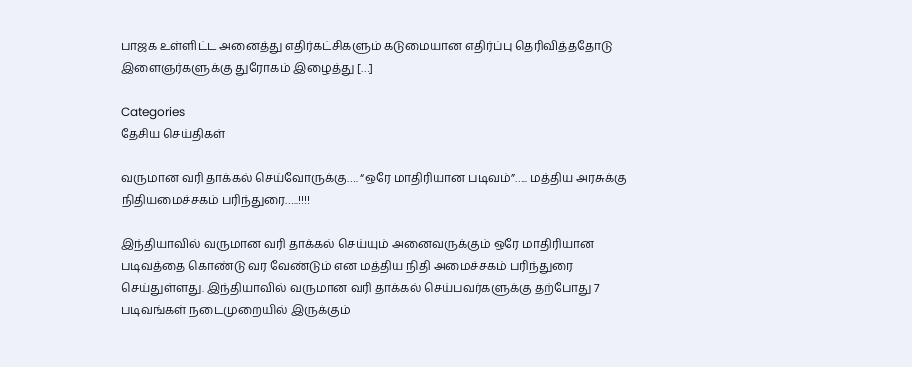பாஜக உள்ளிட்ட அனைத்து எதிர்கட்சிகளும் கடுமையான எதிர்ப்பு தெரிவித்ததோடு இளைஞர்களுக்கு துரோகம் இழைத்து […]

Categories
தேசிய செய்திகள்

வருமான வரி தாக்கல் செய்வோருக்கு…. “ஒரே மாதிரியான படிவம்”….. மத்திய அரசுக்கு நிதியமைச்சகம் பரிந்துரை…..!!!!

இந்தியாவில் வருமான வரி தாக்கல் செய்யும் அனைவருக்கும் ஒரே மாதிரியான படிவத்தை கொண்டு வர வேண்டும் என மத்திய நிதி அமைச்சகம் பரிந்துரை செய்துள்ளது. இந்தியாவில் வருமான வரி தாக்கல் செய்பவர்களுக்கு தற்போது 7 படிவங்கள் நடைமுறையில் இருக்கும்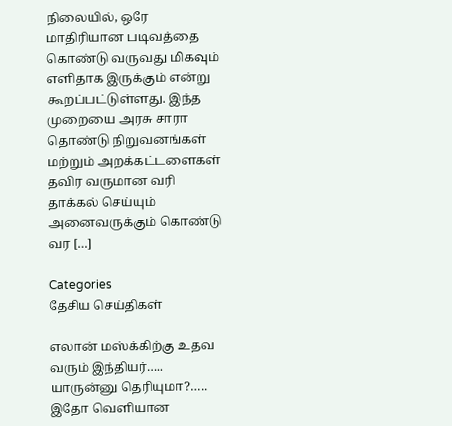நிலையில், ஒரே மாதிரியான படிவத்தை கொண்டு வருவது மிகவும் எளிதாக இருக்கும் என்று கூறப்பட்டுள்ளது. இந்த முறையை அரசு சாரா தொண்டு நிறுவனங்கள் மற்றும் அறக்கட்டளைகள் தவிர வருமான வரி தாக்கல் செய்யும் அனைவருக்கும் கொண்டு வர […]

Categories
தேசிய செய்திகள்

எலான் மஸ்க்கிற்கு உதவ வரும் இந்தியர்….. யாருன்னு தெரியுமா?….. இதோ வெளியான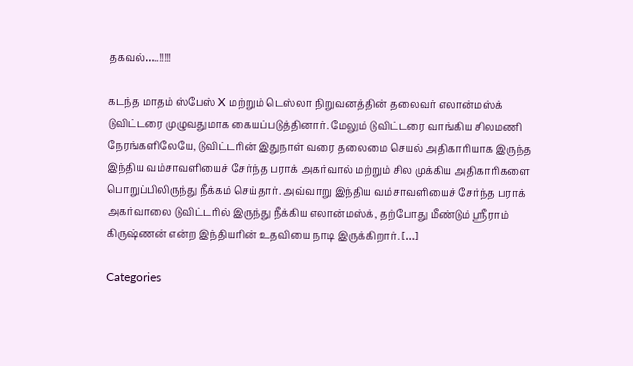தகவல்…..!!!!!

கடந்த மாதம் ஸ்பேஸ் X மற்றும் டெஸ்லா நிறுவனத்தின் தலைவர் எலான்மஸ்க் டுவிட்டரை முழுவதுமாக கையப்படுத்தினார். மேலும் டுவிட்டரை வாங்கிய சிலமணி நேரங்களிலேயே, டுவிட்டரின் இதுநாள் வரை தலைமை செயல் அதிகாரியாக இருந்த இந்திய வம்சாவளியைச் சேர்ந்த பராக் அகர்வால் மற்றும் சில முக்கிய அதிகாரிகளை பொறுப்பிலிருந்து நீக்கம் செய்தார். அவ்வாறு இந்திய வம்சாவளியைச் சேர்ந்த பராக் அகர்வாலை டுவிட்டரில் இருந்து நீக்கிய எலான்மஸ்க், தற்போது மீண்டும் ஶ்ரீராம் கிருஷ்ணன் என்ற இந்தியரின் உதவியை நாடி இருக்கிறார். […]

Categories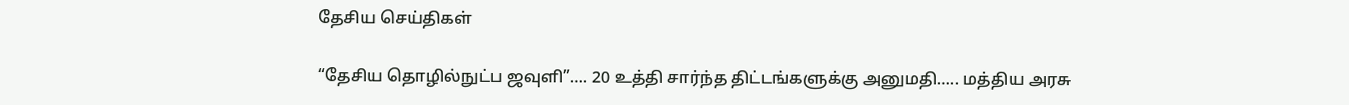தேசிய செய்திகள்

“தேசிய தொழில்நுட்ப ஜவுளி”…. 20 உத்தி சார்ந்த திட்டங்களுக்கு அனுமதி….. மத்திய அரசு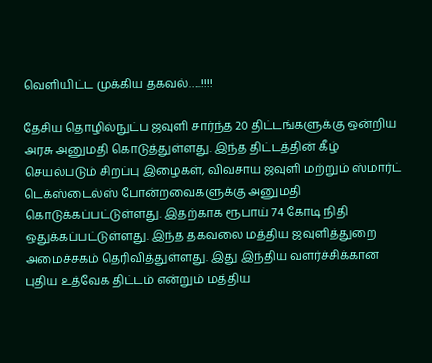வெளியிட்ட முக்கிய தகவல்…..!!!!

தேசிய தொழில்நுட்ப ஜவுளி சார்ந்த 20 திட்டங்களுக்கு ஒன்றிய அரசு அனுமதி கொடுத்துள்ளது. இந்த திட்டத்தின் கீழ் செயல்படும் சிறப்பு இழைகள், விவசாய ஜவுளி மற்றும் ஸ்மார்ட் டெக்ஸ்டைல்ஸ் போன்றவைகளுக்கு அனுமதி கொடுக்கப்பட்டுள்ளது. இதற்காக ரூபாய் 74 கோடி நிதி ஒதுக்கப்பட்டுள்ளது. இந்த தகவலை மத்திய ஜவுளித்துறை அமைச்சகம் தெரிவித்துள்ளது. இது இந்திய வளர்ச்சிக்கான புதிய உத்வேக திட்டம் என்றும் மத்திய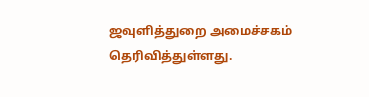ஜவுளித்துறை அமைச்சகம் தெரிவித்துள்ளது.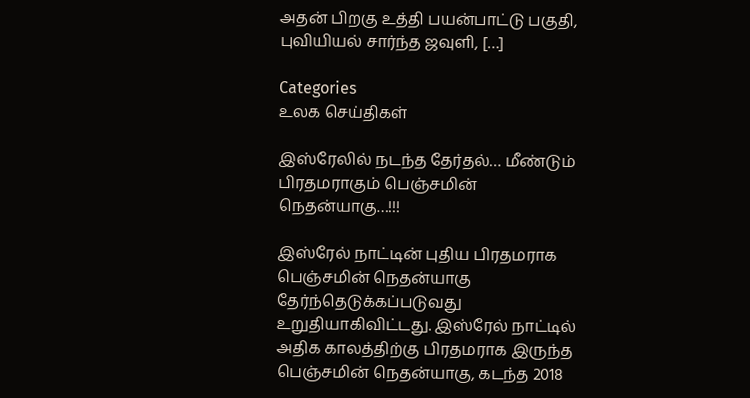அதன் பிறகு உத்தி பயன்பாட்டு பகுதி, புவியியல் சார்ந்த ஜவுளி, […]

Categories
உலக செய்திகள்

இஸ்ரேலில் நடந்த தேர்தல்… மீண்டும் பிரதமராகும் பெஞ்சமின் நெதன்யாகு…!!!

இஸ்ரேல் நாட்டின் புதிய பிரதமராக பெஞ்சமின் நெதன்யாகு தேர்ந்தெடுக்கப்படுவது உறுதியாகிவிட்டது. இஸ்ரேல் நாட்டில் அதிக காலத்திற்கு பிரதமராக இருந்த பெஞ்சமின் நெதன்யாகு, கடந்த 2018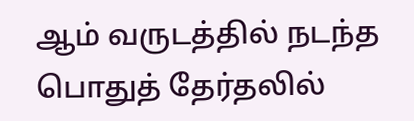ஆம் வருடத்தில் நடந்த பொதுத் தேர்தலில்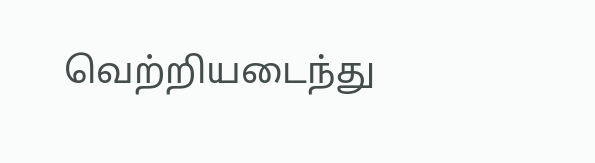வெற்றியடைந்து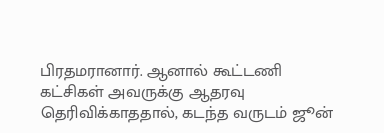பிரதமரானார். ஆனால் கூட்டணி கட்சிகள் அவருக்கு ஆதரவு தெரிவிக்காததால், கடந்த வருடம் ஜூன்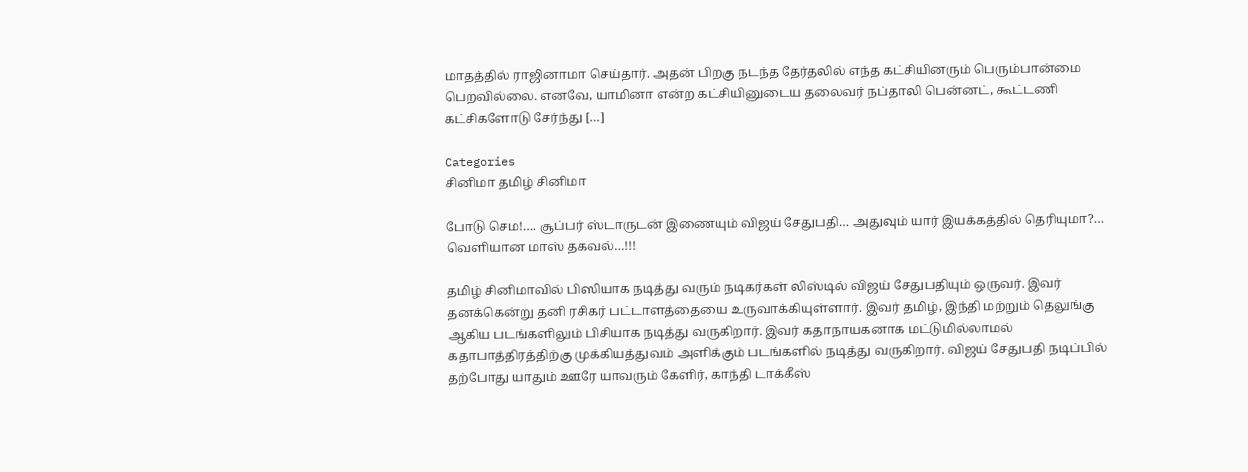மாதத்தில் ராஜினாமா செய்தார். அதன் பிறகு நடந்த தேர்தலில் எந்த கட்சியினரும் பெரும்பான்மை பெறவில்லை. எனவே, யாமினா என்ற கட்சியினுடைய தலைவர் நப்தாலி பென்னட், கூட்டணி கட்சிகளோடு சேர்ந்து […]

Categories
சினிமா தமிழ் சினிமா

போடு செம!…. சூப்பர் ஸ்டாருடன் இணையும் விஜய் சேதுபதி… அதுவும் யார் இயக்கத்தில் தெரியுமா?… வெளியான மாஸ் தகவல்…!!!

தமிழ் சினிமாவில் பிஸியாக நடித்து வரும் நடிகர்கள் லிஸ்டில் விஜய் சேதுபதியும் ஒருவர். இவர் தனக்கென்று தனி ரசிகர் பட்டாளத்தையை உருவாக்கியுள்ளார். இவர் தமிழ், இந்தி மற்றும் தெலுங்கு ஆகிய படங்களிலும் பிசியாக நடித்து வருகிறார். இவர் கதாநாயகனாக மட்டுமில்லாமல் கதாபாத்திரத்திற்கு முக்கியத்துவம் அளிக்கும் படங்களில் நடித்து வருகிறார். விஜய் சேதுபதி நடிப்பில் தற்போது யாதும் ஊரே யாவரும் கேளிர், காந்தி டாக்கீஸ்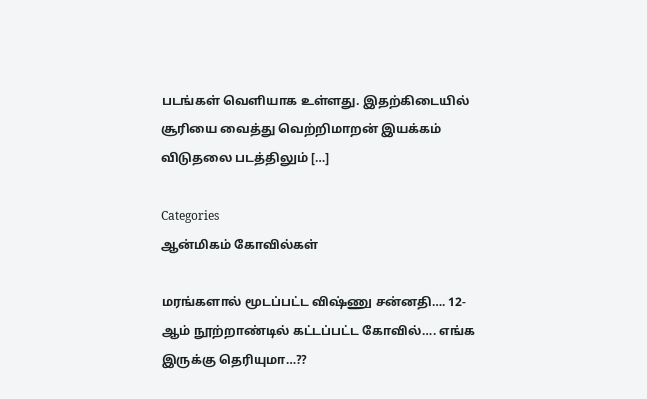படங்கள் வெளியாக உள்ளது. இதற்கிடையில் சூரியை வைத்து வெற்றிமாறன் இயக்கம் விடுதலை படத்திலும் […]

Categories
ஆன்மிகம் கோவில்கள்

மரங்களால் மூடப்பட்ட விஷ்ணு சன்னதி…. 12- ஆம் நூற்றாண்டில் கட்டப்பட்ட கோவில்…. எங்க இருக்கு தெரியுமா…??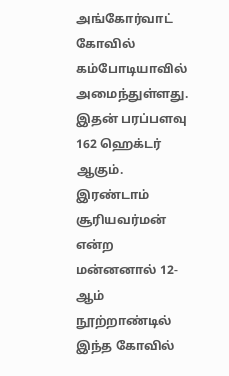அங்கோர்வாட் கோவில் கம்போடியாவில் அமைந்துள்ளது. இதன் பரப்பளவு 162 ஹெக்டர் ஆகும். இரண்டாம் சூரியவர்மன் என்ற மன்னனால் 12-ஆம் நூற்றாண்டில் இந்த கோவில்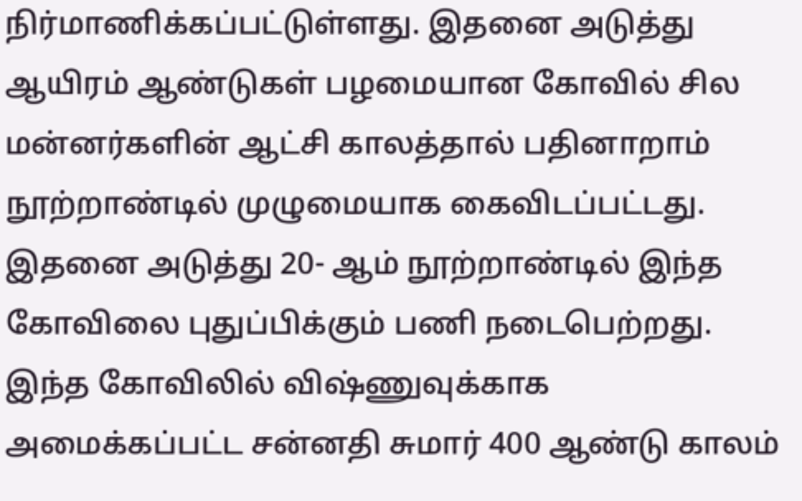நிர்மாணிக்கப்பட்டுள்ளது. இதனை அடுத்து ஆயிரம் ஆண்டுகள் பழமையான கோவில் சில மன்னர்களின் ஆட்சி காலத்தால் பதினாறாம் நூற்றாண்டில் முழுமையாக கைவிடப்பட்டது. இதனை அடுத்து 20- ஆம் நூற்றாண்டில் இந்த கோவிலை புதுப்பிக்கும் பணி நடைபெற்றது. இந்த கோவிலில் விஷ்ணுவுக்காக அமைக்கப்பட்ட சன்னதி சுமார் 400 ஆண்டு காலம்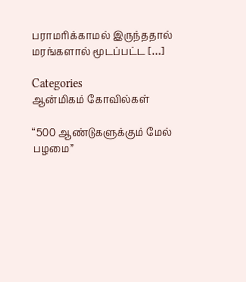பராமரிக்காமல் இருந்ததால் மரங்களால் மூடப்பட்ட […]

Categories
ஆன்மிகம் கோவில்கள்

“500 ஆண்டுகளுக்கும் மேல் பழமை”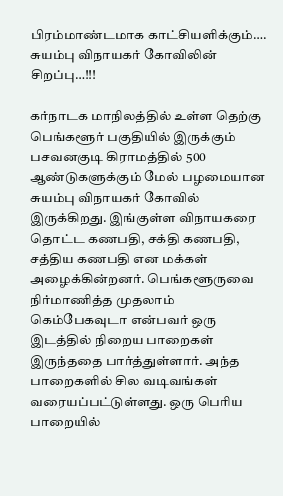பிரம்மாண்டமாக காட்சியளிக்கும்…. சுயம்பு விநாயகர் கோவிலின் சிறப்பு…!!!

கர்நாடக மாநிலத்தில் உள்ள தெற்கு பெங்களூர் பகுதியில் இருக்கும் பசவனகுடி கிராமத்தில் 500 ஆண்டுகளுக்கும் மேல் பழமையான சுயம்பு விநாயகர் கோவில் இருக்கிறது. இங்குள்ள விநாயகரை தொட்ட கணபதி, சக்தி கணபதி, சத்திய கணபதி என மக்கள் அழைக்கின்றனர். பெங்களூருவை நிர்மாணித்த முதலாம் கெம்பேகவுடா என்பவர் ஒரு இடத்தில் நிறைய பாறைகள் இருந்ததை பார்த்துள்ளார். அந்த பாறைகளில் சில வடிவங்கள் வரையப்பட்டுள்ளது. ஒரு பெரிய பாறையில்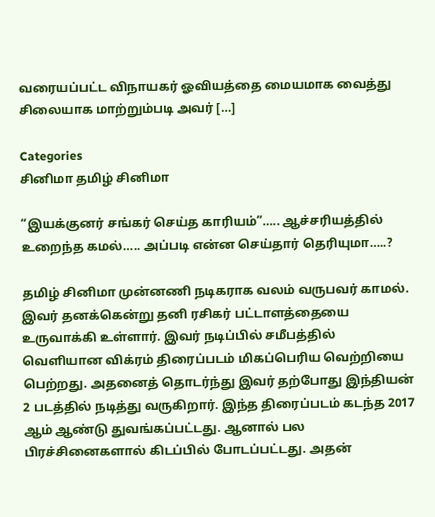வரையப்பட்ட விநாயகர் ஓவியத்தை மையமாக வைத்து சிலையாக மாற்றும்படி அவர் […]

Categories
சினிமா தமிழ் சினிமா

“இயக்குனர் சங்கர் செய்த காரியம்”….. ஆச்சரியத்தில் உறைந்த கமல்….. அப்படி என்ன செய்தார் தெரியுமா…..?

தமிழ் சினிமா முன்னணி நடிகராக வலம் வருபவர் காமல். இவர் தனக்கென்று தனி ரசிகர் பட்டாளத்தையை உருவாக்கி உள்ளார். இவர்‌‌ நடிப்பில் சமீபத்தில் வெளியான விக்ரம் திரைப்படம் மிகப்பெரிய வெற்றியை பெற்றது. அதனைத் தொடர்ந்து இவர் தற்போது இந்தியன் 2 படத்தில் நடித்து வருகிறார். இந்த திரைப்படம் கடந்த 2017 ஆம் ஆண்டு துவங்கப்பட்டது. ஆனால் பல பிரச்சினைகளால் கிடப்பில் போடப்பட்டது. அதன்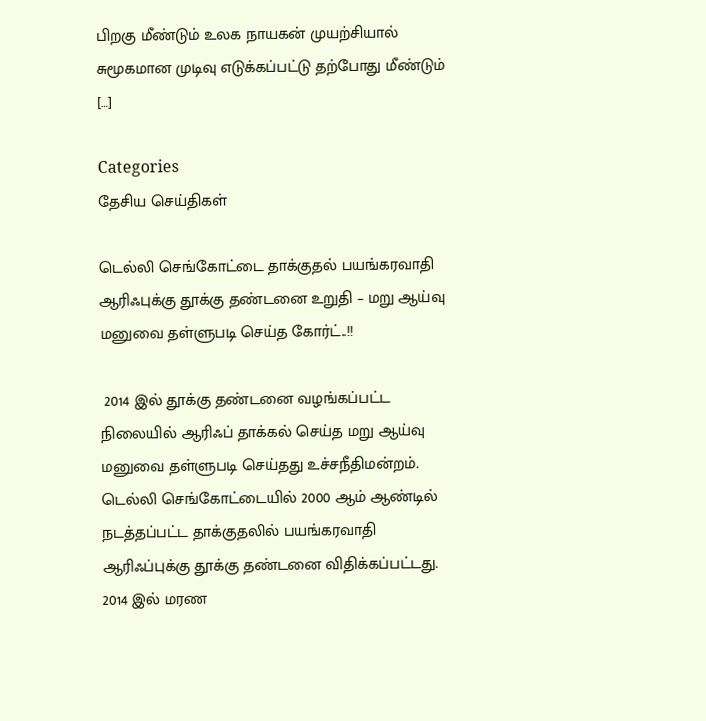பிறகு மீண்டும் உலக நாயகன் முயற்சியால் சுமூகமான முடிவு எடுக்கப்பட்டு தற்போது மீண்டும் […]

Categories
தேசிய செய்திகள்

டெல்லி செங்கோட்டை தாக்குதல் பயங்கரவாதி ஆரிஃபுக்கு தூக்கு தண்டனை உறுதி – மறு ஆய்வு மனுவை தள்ளுபடி செய்த கோர்ட்..!!

 2014 இல் தூக்கு தண்டனை வழங்கப்பட்ட நிலையில் ஆரிஃப் தாக்கல் செய்த மறு ஆய்வு மனுவை தள்ளுபடி செய்தது உச்சநீதிமன்றம். டெல்லி செங்கோட்டையில் 2000 ஆம் ஆண்டில் நடத்தப்பட்ட தாக்குதலில் பயங்கரவாதி ஆரிஃப்புக்கு தூக்கு தண்டனை விதிக்கப்பட்டது. 2014 இல் மரண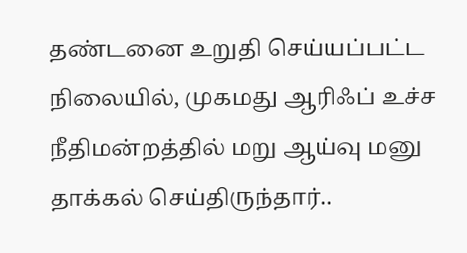தண்டனை உறுதி செய்யப்பட்ட நிலையில், முகமது ஆரிஃப் உச்ச நீதிமன்றத்தில் மறு ஆய்வு மனு தாக்கல் செய்திருந்தார்..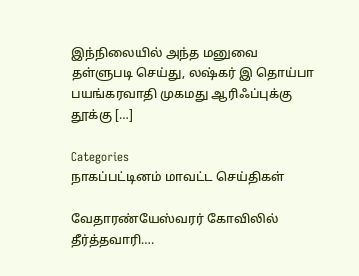இந்நிலையில் அந்த மனுவை தள்ளுபடி செய்து, லஷ்கர் இ தொய்பா பயங்கரவாதி முகமது ஆரிஃப்புக்கு தூக்கு […]

Categories
நாகப்பட்டினம் மாவட்ட செய்திகள்

வேதாரண்யேஸ்வரர் கோவிலில் தீர்த்தவாரி….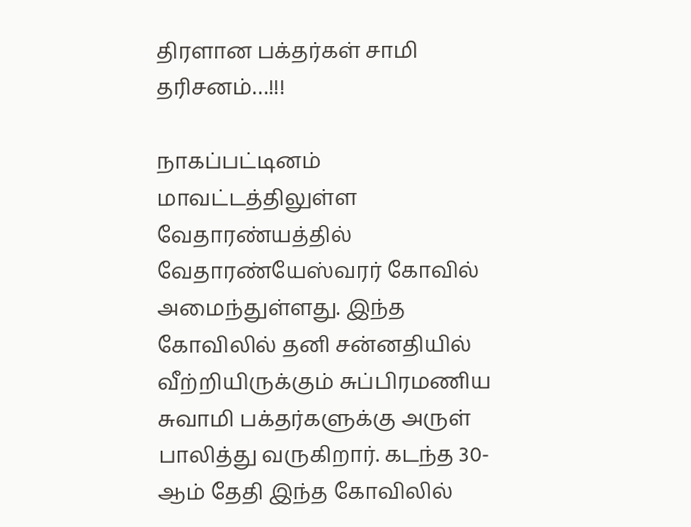திரளான பக்தர்கள் சாமி தரிசனம்…!!!

நாகப்பட்டினம் மாவட்டத்திலுள்ள வேதாரண்யத்தில் வேதாரண்யேஸ்வரர் கோவில் அமைந்துள்ளது. இந்த கோவிலில் தனி சன்னதியில் வீற்றியிருக்கும் சுப்பிரமணிய சுவாமி பக்தர்களுக்கு அருள் பாலித்து வருகிறார். கடந்த 30-ஆம் தேதி இந்த கோவிலில்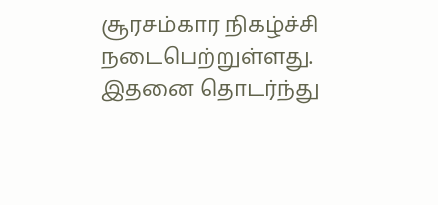சூரசம்கார நிகழ்ச்சி நடைபெற்றுள்ளது. இதனை தொடர்ந்து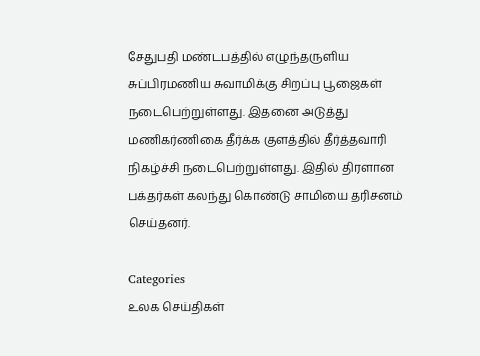சேதுபதி மண்டபத்தில் எழுந்தருளிய சுப்பிரமணிய சுவாமிக்கு சிறப்பு பூஜைகள் நடைபெற்றுள்ளது. இதனை அடுத்து மணிகர்ணிகை தீர்க்க குளத்தில் தீர்த்தவாரி நிகழ்ச்சி நடைபெற்றுள்ளது. இதில் திரளான பக்தர்கள் கலந்து கொண்டு சாமியை தரிசனம் செய்தனர்.

Categories
உலக செய்திகள்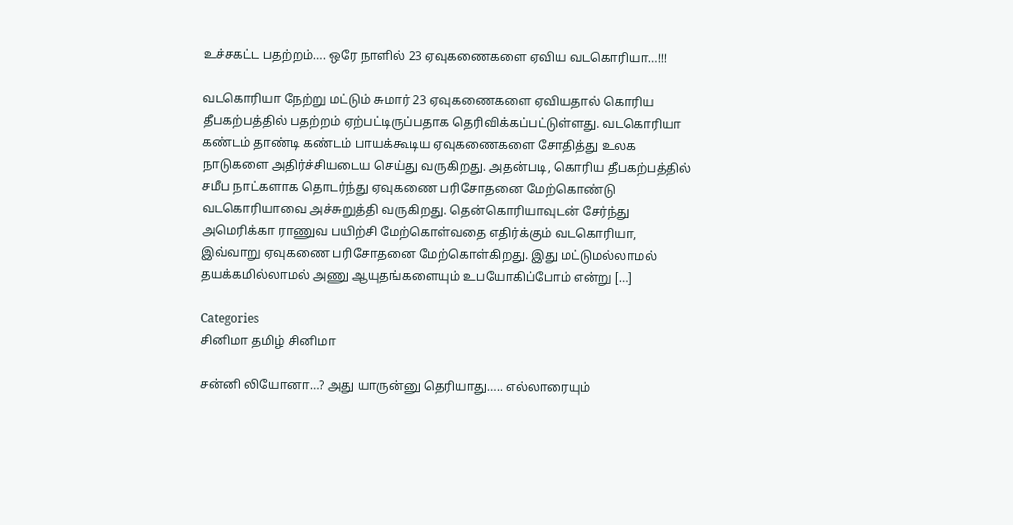உச்சகட்ட பதற்றம்…. ஒரே நாளில் 23 ஏவுகணைகளை ஏவிய வடகொரியா…!!!

வடகொரியா நேற்று மட்டும் சுமார் 23 ஏவுகணைகளை ஏவியதால் கொரிய தீபகற்பத்தில் பதற்றம் ஏற்பட்டிருப்பதாக தெரிவிக்கப்பட்டுள்ளது. வடகொரியா கண்டம் தாண்டி கண்டம் பாயக்கூடிய ஏவுகணைகளை சோதித்து உலக நாடுகளை அதிர்ச்சியடைய செய்து வருகிறது. அதன்படி, கொரிய தீபகற்பத்தில் சமீப நாட்களாக தொடர்ந்து ஏவுகணை பரிசோதனை மேற்கொண்டு வடகொரியாவை அச்சுறுத்தி வருகிறது. தென்கொரியாவுடன் சேர்ந்து அமெரிக்கா ராணுவ பயிற்சி மேற்கொள்வதை எதிர்க்கும் வடகொரியா, இவ்வாறு ஏவுகணை பரிசோதனை மேற்கொள்கிறது. இது மட்டுமல்லாமல் தயக்கமில்லாமல் அணு ஆயுதங்களையும் உபயோகிப்போம் என்று […]

Categories
சினிமா தமிழ் சினிமா

சன்னி லியோனா…? அது யாருன்னு தெரியாது….. எல்லாரையும்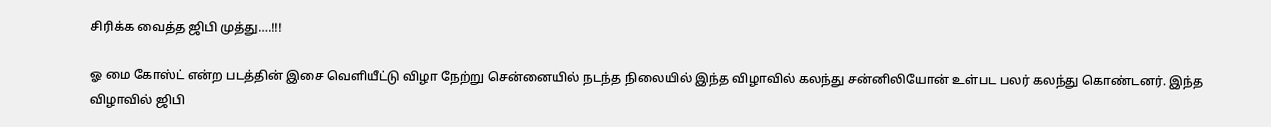சிரிக்க வைத்த ஜிபி முத்து….!!!

ஓ மை கோஸ்ட் என்ற படத்தின் இசை வெளியீட்டு விழா நேற்று சென்னையில் நடந்த நிலையில் இந்த விழாவில் கலந்து சன்னிலியோன் உள்பட பலர் கலந்து கொண்டனர். இந்த விழாவில் ஜிபி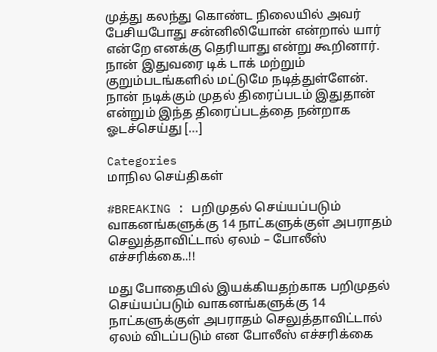முத்து கலந்து கொண்ட நிலையில் அவர் பேசியபோது சன்னிலியோன் என்றால் யார் என்றே எனக்கு தெரியாது என்று கூறினார். நான் இதுவரை டிக் டாக் மற்றும் குறும்படங்களில் மட்டுமே நடித்துள்ளேன். நான் நடிக்கும் முதல் திரைப்படம் இதுதான் என்றும் இந்த திரைப்படத்தை நன்றாக ஓடச்செய்து […]

Categories
மாநில செய்திகள்

#BREAKING : பறிமுதல் செய்யப்படும் வாகனங்களுக்கு 14 நாட்களுக்குள் அபராதம் செலுத்தாவிட்டால் ஏலம் – போலீஸ் எச்சரிக்கை..!!

மது போதையில் இயக்கியதற்காக பறிமுதல் செய்யப்படும் வாகனங்களுக்கு 14 நாட்களுக்குள் அபராதம் செலுத்தாவிட்டால் ஏலம் விடப்படும் என போலீஸ் எச்சரிக்கை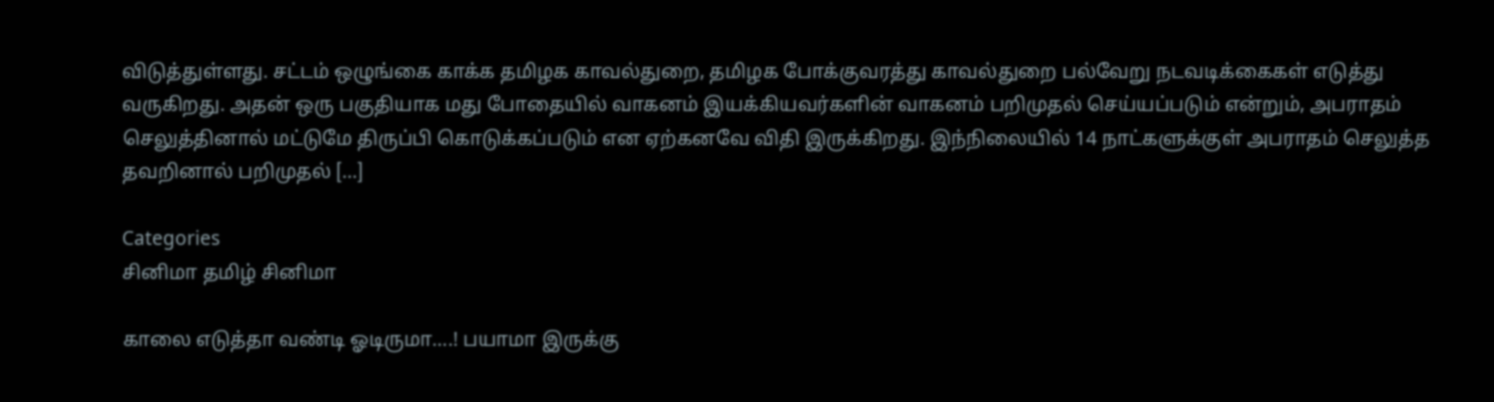விடுத்துள்ளது. சட்டம் ஒழுங்கை காக்க தமிழக காவல்துறை, தமிழக போக்குவரத்து காவல்துறை பல்வேறு நடவடிக்கைகள் எடுத்து வருகிறது. அதன் ஒரு பகுதியாக மது போதையில் வாகனம் இயக்கியவர்களின் வாகனம் பறிமுதல் செய்யப்படும் என்றும், அபராதம் செலுத்தினால் மட்டுமே திருப்பி கொடுக்கப்படும் என ஏற்கனவே விதி இருக்கிறது. இந்நிலையில் 14 நாட்களுக்குள் அபராதம் செலுத்த தவறினால் பறிமுதல் […]

Categories
சினிமா தமிழ் சினிமா

காலை எடுத்தா வண்டி ஓடிருமா….! பயாமா இருக்கு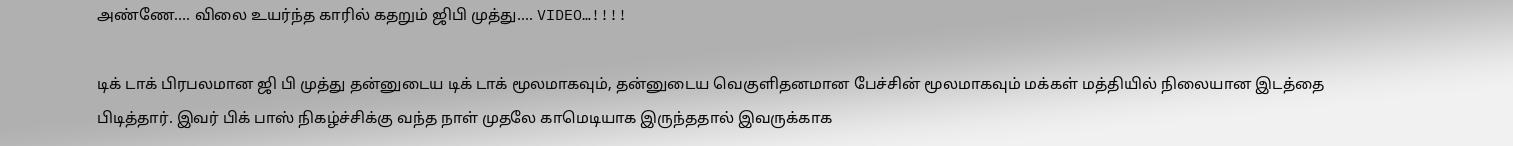அண்ணே…. விலை உயர்ந்த காரில் கதறும் ஜிபி முத்து…. VIDEO…!!!!

டிக் டாக் பிரபலமான ஜி பி முத்து தன்னுடைய டிக் டாக் மூலமாகவும், தன்னுடைய வெகுளிதனமான பேச்சின் மூலமாகவும் மக்கள் மத்தியில் நிலையான இடத்தை பிடித்தார். இவர் பிக் பாஸ் நிகழ்ச்சிக்கு வந்த நாள் முதலே காமெடியாக இருந்ததால் இவருக்காக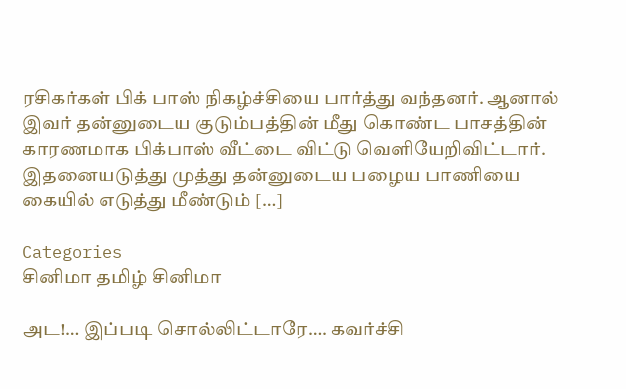ரசிகர்கள் பிக் பாஸ் நிகழ்ச்சியை பார்த்து வந்தனர். ஆனால் இவர் தன்னுடைய குடும்பத்தின் மீது கொண்ட பாசத்தின் காரணமாக பிக்பாஸ் வீட்டை விட்டு வெளியேறிவிட்டார். இதனையடுத்து முத்து தன்னுடைய பழைய பாணியை கையில் எடுத்து மீண்டும் […]

Categories
சினிமா தமிழ் சினிமா

அட!… இப்படி சொல்லிட்டாரே…. கவர்ச்சி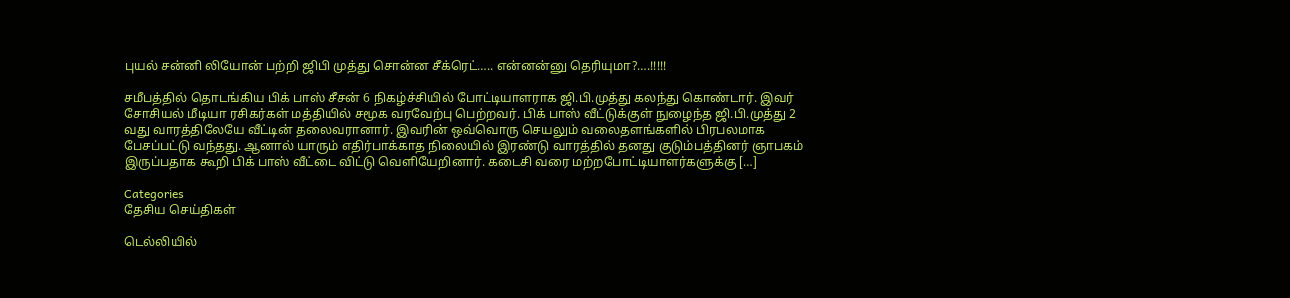புயல் சன்னி லியோன் பற்றி ஜிபி முத்து சொன்ன சீக்ரெட்….. என்னன்னு தெரியுமா?….!!!!!

சமீபத்தில் தொடங்கிய பிக் பாஸ் சீசன் 6 நிகழ்ச்சியில் போட்டியாளராக ஜி.பி.முத்து கலந்து கொண்டார். இவர் சோசியல் மீடியா ரசிகர்கள் மத்தியில் சமூக வரவேற்பு பெற்றவர். பிக் பாஸ் வீட்டுக்குள் நுழைந்த ஜி.பி.முத்து 2 வது வாரத்திலேயே வீட்டின் தலைவரானார். இவரின் ஒவ்வொரு செயலும் வலைதளங்களில் பிரபலமாக பேசப்பட்டு வந்தது. ஆனால் யாரும் எதிர்பாக்காத நிலையில் இரண்டு வாரத்தில் தனது குடும்பத்தினர் ஞாபகம் இருப்பதாக கூறி பிக் பாஸ் வீட்டை விட்டு வெளியேறினார். கடைசி வரை மற்றபோட்டியாளர்களுக்கு […]

Categories
தேசிய செய்திகள்

டெல்லியில்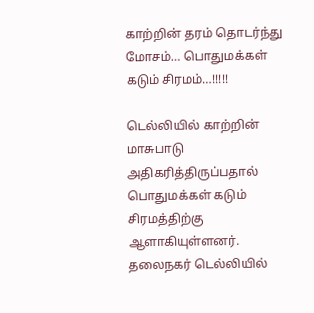காற்றின் தரம் தொடர்ந்து மோசம்… பொதுமக்கள் கடும் சிரமம்…!!!!!

டெல்லியில் காற்றின் மாசுபாடு அதிகரித்திருப்பதால் பொதுமக்கள் கடும் சிரமத்திற்கு ஆளாகியுள்ளனர். தலைநகர் டெல்லியில்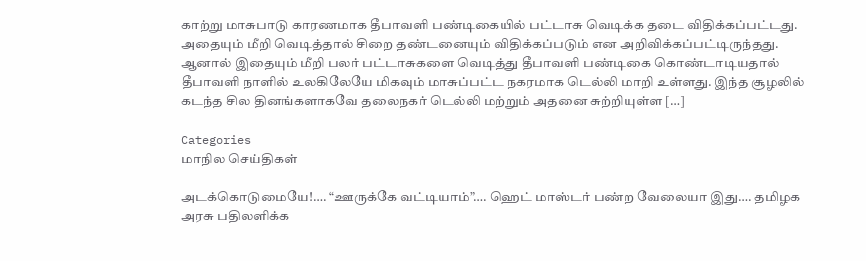காற்று மாசுபாடு காரணமாக தீபாவளி பண்டிகையில் பட்டாசு வெடிக்க தடை விதிக்கப்பட்டது. அதையும் மீறி வெடித்தால் சிறை தண்டனையும் விதிக்கப்படும் என அறிவிக்கப்பட்டிருந்தது. ஆனால் இதையும் மீறி பலர் பட்டாசுகளை வெடித்து தீபாவளி பண்டிகை கொண்டாடியதால் தீபாவளி நாளில் உலகிலேயே மிகவும் மாசுப்பட்ட நகரமாக டெல்லி மாறி உள்ளது. இந்த சூழலில் கடந்த சில தினங்களாகவே தலைநகர் டெல்லி மற்றும் அதனை சுற்றியுள்ள […]

Categories
மாநில செய்திகள்

அடக்கொடுமையே!…. “ஊருக்கே வட்டியாம்”…. ஹெட் மாஸ்டர் பண்ற வேலையா இது…. தமிழக அரசு பதிலளிக்க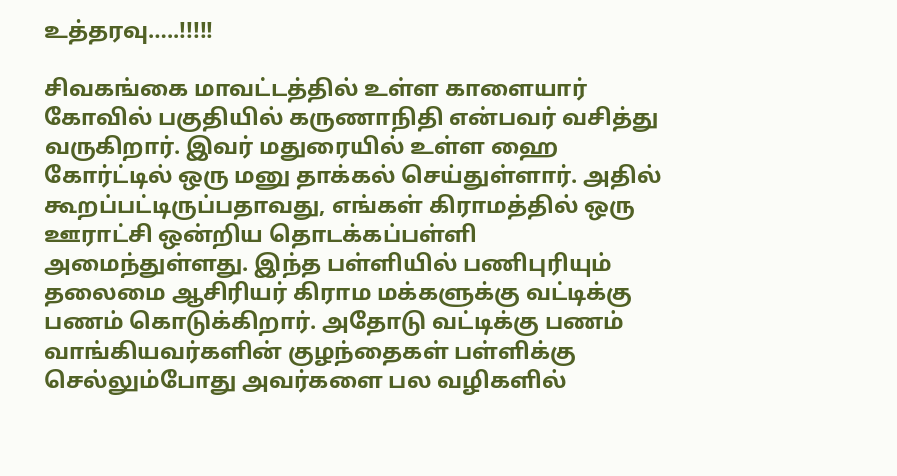உத்தரவு…..!!!!!

சிவகங்கை மாவட்டத்தில் உள்ள காளையார் கோவில் பகுதியில் கருணாநிதி என்பவர் வசித்து வருகிறார். இவர் மதுரையில் உள்ள ஹை கோர்ட்டில் ஒரு மனு தாக்கல் செய்துள்ளார். அதில் கூறப்பட்டிருப்பதாவது, எங்கள் கிராமத்தில் ஒரு ஊராட்சி ஒன்றிய தொடக்கப்பள்ளி அமைந்துள்ளது. இந்த பள்ளியில் பணிபுரியும் தலைமை ஆசிரியர் கிராம மக்களுக்கு வட்டிக்கு பணம் கொடுக்கிறார். அதோடு வட்டிக்கு பணம் வாங்கியவர்களின் குழந்தைகள் பள்ளிக்கு செல்லும்போது அவர்களை பல வழிகளில்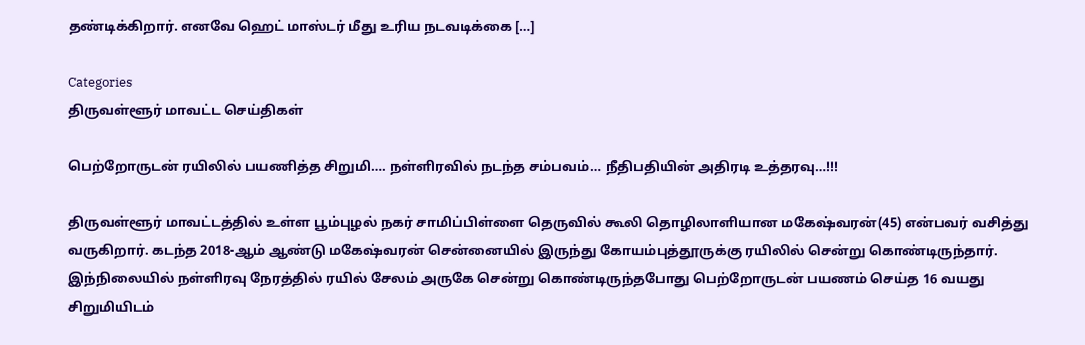தண்டிக்கிறார். எனவே ஹெட் மாஸ்டர் மீது உரிய நடவடிக்கை […]

Categories
திருவள்ளூர் மாவட்ட செய்திகள்

பெற்றோருடன் ரயிலில் பயணித்த சிறுமி…. நள்ளிரவில் நடந்த சம்பவம்… நீதிபதியின் அதிரடி உத்தரவு…!!!

திருவள்ளூர் மாவட்டத்தில் உள்ள பூம்புழல் நகர் சாமிப்பிள்ளை தெருவில் கூலி தொழிலாளியான மகேஷ்வரன்(45) என்பவர் வசித்து வருகிறார். கடந்த 2018-ஆம் ஆண்டு மகேஷ்வரன் சென்னையில் இருந்து கோயம்புத்தூருக்கு ரயிலில் சென்று கொண்டிருந்தார். இந்நிலையில் நள்ளிரவு நேரத்தில் ரயில் சேலம் அருகே சென்று கொண்டிருந்தபோது பெற்றோருடன் பயணம் செய்த 16 வயது சிறுமியிடம்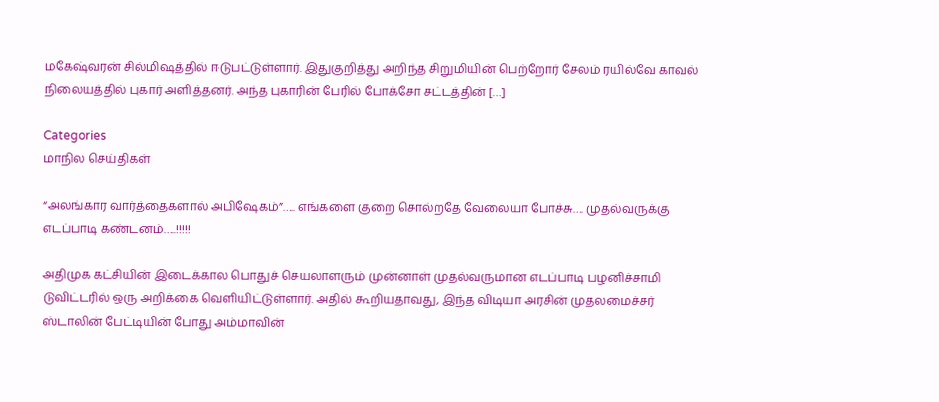மகேஷ்வரன் சில்மிஷத்தில் ஈடுபட்டுள்ளார். இதுகுறித்து அறிந்த சிறுமியின் பெற்றோர் சேலம் ரயில்வே காவல் நிலையத்தில் புகார் அளித்தனர். அந்த புகாரின் பேரில் போக்சோ சட்டத்தின் […]

Categories
மாநில செய்திகள்

“அலங்கார வார்த்தைகளால் அபிஷேகம்”….. எங்களை குறை சொல்றதே வேலையா போச்சு…. முதல்வருக்கு எடப்பாடி கண்டனம்…..!!!!!

அதிமுக கட்சியின் இடைக்கால பொதுச் செயலாளரும் முன்னாள் முதல்வருமான எடப்பாடி பழனிச்சாமி டுவிட்டரில் ஒரு அறிக்கை வெளியிட்டுள்ளார். அதில் கூறியதாவது, இந்த விடியா அரசின் முதலமைச்சர் ஸ்டாலின் பேட்டியின் போது அம்மாவின்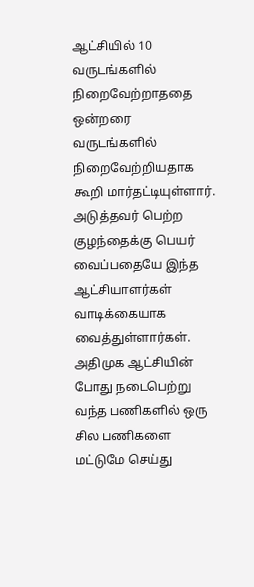ஆட்சியில் 10 வருடங்களில் நிறைவேற்றாததை ஒன்றரை வருடங்களில் நிறைவேற்றியதாக கூறி மார்தட்டியுள்ளார். அடுத்தவர் பெற்ற குழந்தைக்கு பெயர் வைப்பதையே இந்த ஆட்சியாளர்கள் வாடிக்கையாக வைத்துள்ளார்கள். அதிமுக ஆட்சியின் போது நடைபெற்று வந்த பணிகளில் ஒரு சில பணிகளை மட்டுமே செய்து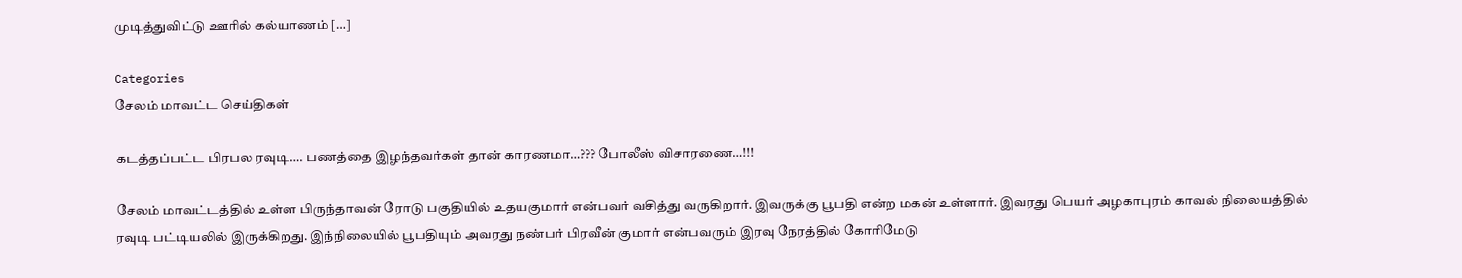முடித்துவிட்டு ஊரில் கல்யாணம் […]

Categories
சேலம் மாவட்ட செய்திகள்

கடத்தப்பட்ட பிரபல ரவுடி…. பணத்தை இழந்தவர்கள் தான் காரணமா…??? போலீஸ் விசாரணை…!!!

சேலம் மாவட்டத்தில் உள்ள பிருந்தாவன் ரோடு பகுதியில் உதயகுமார் என்பவர் வசித்து வருகிறார். இவருக்கு பூபதி என்ற மகன் உள்ளார். இவரது பெயர் அழகாபுரம் காவல் நிலையத்தில் ரவுடி பட்டியலில் இருக்கிறது. இந்நிலையில் பூபதியும் அவரது நண்பர் பிரவீன் குமார் என்பவரும் இரவு நேரத்தில் கோரிமேடு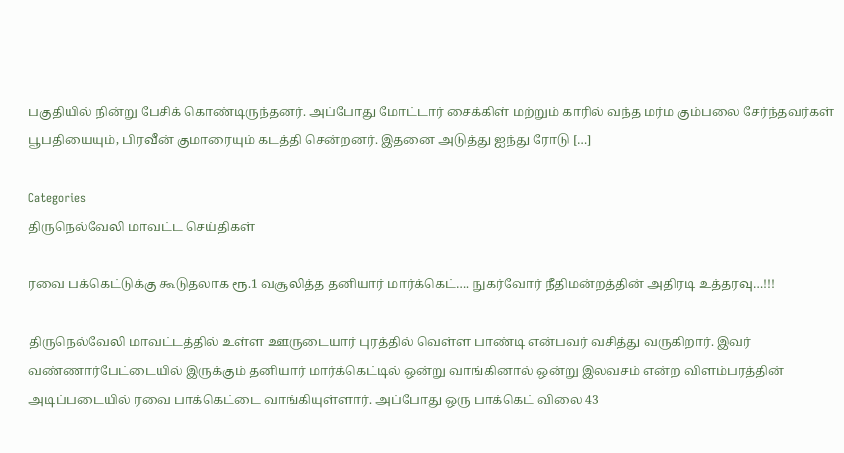பகுதியில் நின்று பேசிக் கொண்டிருந்தனர். அப்போது மோட்டார் சைக்கிள் மற்றும் காரில் வந்த மர்ம கும்பலை சேர்ந்தவர்கள் பூபதியையும், பிரவீன் குமாரையும் கடத்தி சென்றனர். இதனை அடுத்து ஐந்து ரோடு […]

Categories
திருநெல்வேலி மாவட்ட செய்திகள்

ரவை பக்கெட்டுக்கு கூடுதலாக ரூ.1 வசூலித்த தனியார் மார்க்கெட்…. நுகர்வோர் நீதிமன்றத்தின் அதிரடி உத்தரவு…!!!

திருநெல்வேலி மாவட்டத்தில் உள்ள ஊருடையார் புரத்தில் வெள்ள பாண்டி என்பவர் வசித்து வருகிறார். இவர் வண்ணார்பேட்டையில் இருக்கும் தனியார் மார்க்கெட்டில் ஒன்று வாங்கினால் ஒன்று இலவசம் என்ற விளம்பரத்தின் அடிப்படையில் ரவை பாக்கெட்டை வாங்கியுள்ளார். அப்போது ஒரு பாக்கெட் விலை 43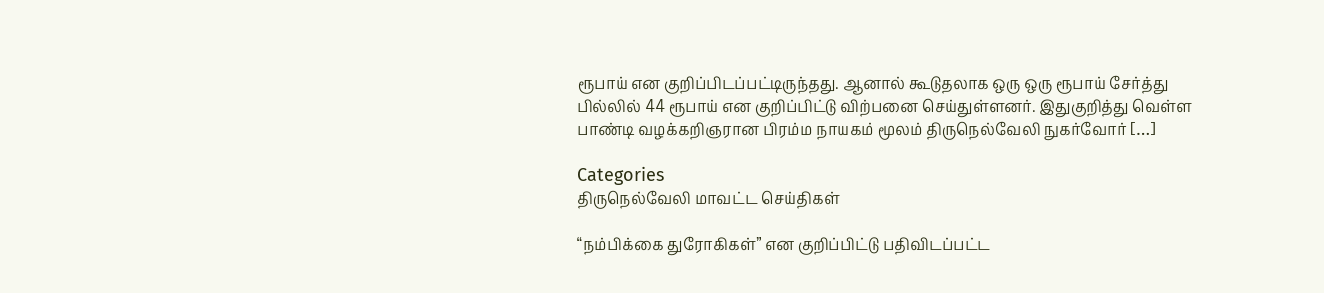ரூபாய் என குறிப்பிடப்பட்டிருந்தது. ஆனால் கூடுதலாக ஒரு ஒரு ரூபாய் சேர்த்து பில்லில் 44 ரூபாய் என குறிப்பிட்டு விற்பனை செய்துள்ளனர். இதுகுறித்து வெள்ள பாண்டி வழக்கறிஞரான பிரம்ம நாயகம் மூலம் திருநெல்வேலி நுகர்வோர் […]

Categories
திருநெல்வேலி மாவட்ட செய்திகள்

“நம்பிக்கை துரோகிகள்” என குறிப்பிட்டு பதிவிடப்பட்ட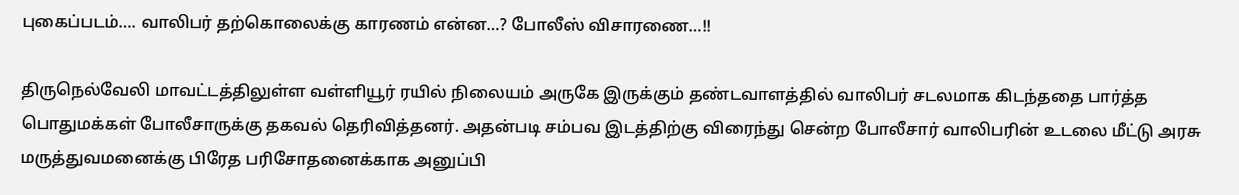புகைப்படம்…. வாலிபர் தற்கொலைக்கு காரணம் என்ன…? போலீஸ் விசாரணை…!!

திருநெல்வேலி மாவட்டத்திலுள்ள வள்ளியூர் ரயில் நிலையம் அருகே இருக்கும் தண்டவாளத்தில் வாலிபர் சடலமாக கிடந்ததை பார்த்த பொதுமக்கள் போலீசாருக்கு தகவல் தெரிவித்தனர். அதன்படி சம்பவ இடத்திற்கு விரைந்து சென்ற போலீசார் வாலிபரின் உடலை மீட்டு அரசு மருத்துவமனைக்கு பிரேத பரிசோதனைக்காக அனுப்பி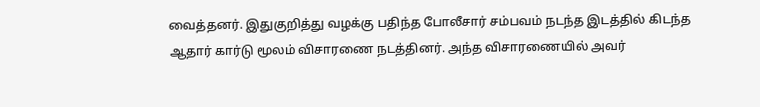வைத்தனர். இதுகுறித்து வழக்கு பதிந்த போலீசார் சம்பவம் நடந்த இடத்தில் கிடந்த ஆதார் கார்டு மூலம் விசாரணை நடத்தினர். அந்த விசாரணையில் அவர்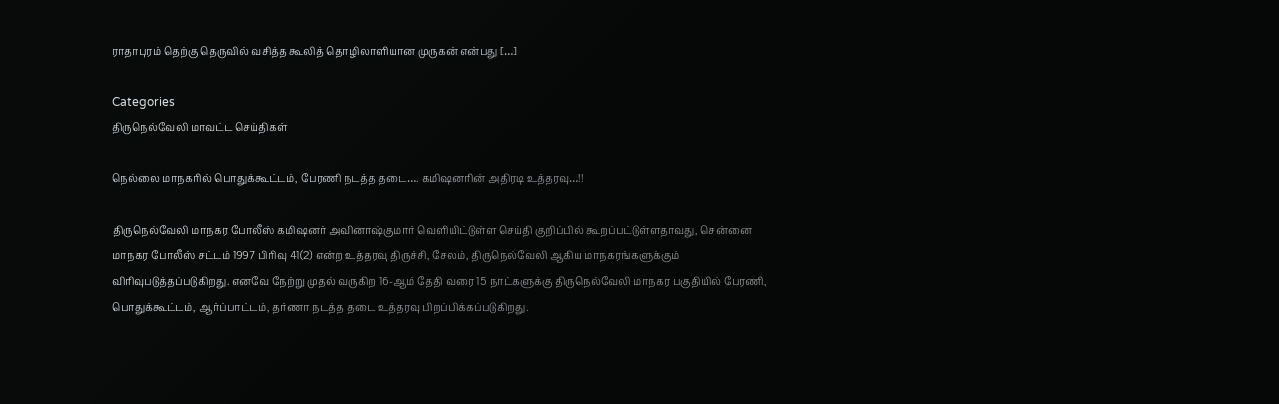ராதாபுரம் தெற்கு தெருவில் வசித்த கூலித் தொழிலாளியான முருகன் என்பது […]

Categories
திருநெல்வேலி மாவட்ட செய்திகள்

நெல்லை மாநகரில் பொதுக்கூட்டம், பேரணி நடத்த தடை…. கமிஷனரின் அதிரடி உத்தரவு…!!

திருநெல்வேலி மாநகர போலீஸ் கமிஷனர் அவினாஷ்குமார் வெளியிட்டுள்ள செய்தி குறிப்பில் கூறப்பட்டுள்ளதாவது, சென்னை மாநகர போலீஸ் சட்டம் 1997 பிரிவு 41(2) என்ற உத்தரவு திருச்சி, சேலம், திருநெல்வேலி ஆகிய மாநகரங்களுக்கும் விரிவுபடுத்தப்படுகிறது. எனவே நேற்று முதல் வருகிற 16-ஆம் தேதி வரை 15 நாட்களுக்கு திருநெல்வேலி மாநகர பகுதியில் பேரணி, பொதுக்கூட்டம், ஆர்ப்பாட்டம், தர்ணா நடத்த தடை உத்தரவு பிறப்பிக்கப்படுகிறது.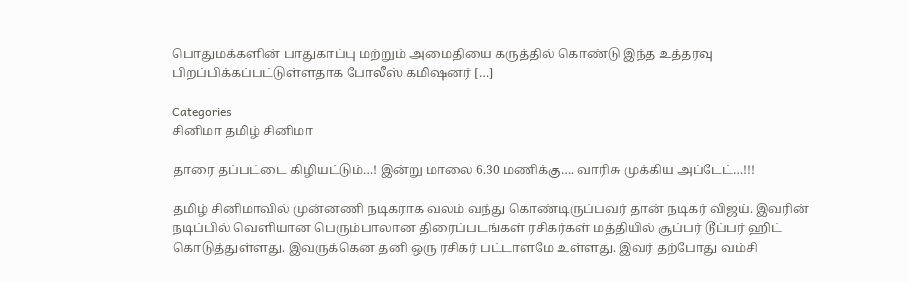பொதுமக்களின் பாதுகாப்பு மற்றும் அமைதியை கருத்தில் கொண்டு இந்த உத்தரவு பிறப்பிக்கப்பட்டுள்ளதாக போலீஸ் கமிஷனர் […]

Categories
சினிமா தமிழ் சினிமா

தாரை தப்பட்டை கிழியட்டும்…! இன்று மாலை 6.30 மணிக்கு…. வாரிசு முக்கிய அப்டேட்…!!!

தமிழ் சினிமாவில் முன்னணி நடிகராக வலம் வந்து கொண்டிருப்பவர் தான் நடிகர் விஜய். இவரின் நடிப்பில் வெளியான பெரும்பாலான திரைப்படங்கள் ரசிகர்கள் மத்தியில் சூப்பர் டூப்பர் ஹிட் கொடுத்துள்ளது. இவருக்கென தனி ஒரு ரசிகர் பட்டாளமே உள்ளது. இவர் தற்போது வம்சி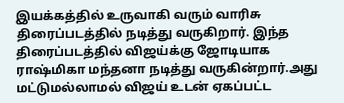இயக்கத்தில் உருவாகி வரும் வாரிசு திரைப்படத்தில் நடித்து வருகிறார். இந்த திரைப்படத்தில் விஜய்க்கு ஜோடியாக ராஷ்மிகா மந்தனா நடித்து வருகின்றார்.அது மட்டுமல்லாமல் விஜய் உடன் ஏகப்பட்ட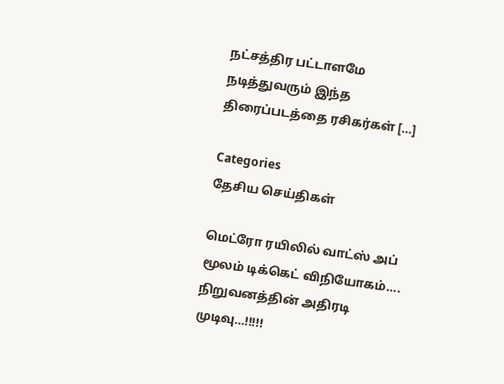நட்சத்திர பட்டாளமே நடித்துவரும் இந்த திரைப்படத்தை ரசிகர்கள் […]

Categories
தேசிய செய்திகள்

மெட்ரோ ரயிலில் வாட்ஸ் அப் மூலம் டிக்கெட் விநியோகம்…. நிறுவனத்தின் அதிரடி முடிவு…!!!!!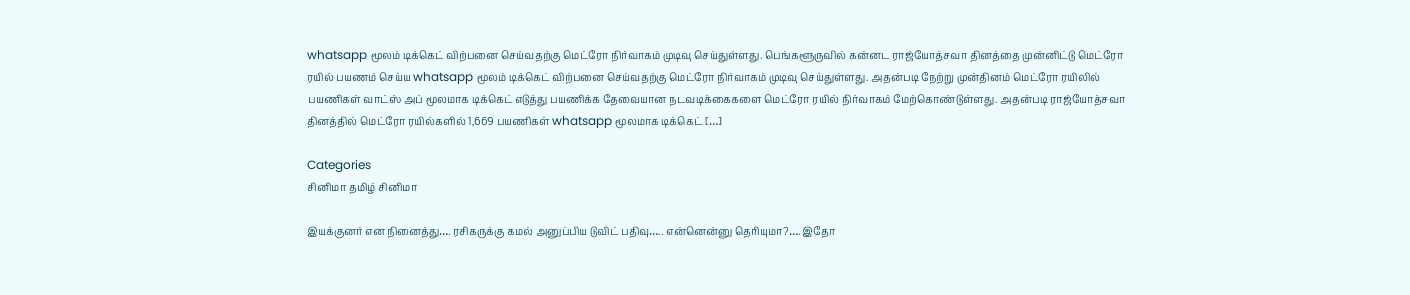whatsapp மூலம் டிக்கெட் விற்பனை செய்வதற்கு மெட்ரோ நிர்வாகம் முடிவு செய்துள்ளது. பெங்களூருவில் கன்னட ராஜ்யோத்சவா தினத்தை முன்னிட்டு மெட்ரோ ரயில் பயணம் செய்ய whatsapp மூலம் டிக்கெட் விற்பனை செய்வதற்கு மெட்ரோ நிர்வாகம் முடிவு செய்துள்ளது. அதன்படி நேற்று முன்தினம் மெட்ரோ ரயிலில் பயணிகள் வாட்ஸ் அப் மூலமாக டிக்கெட் எடுத்து பயணிக்க தேவையான நடவடிக்கைகளை மெட்ரோ ரயில் நிர்வாகம் மேற்கொண்டுள்ளது. அதன்படி ராஜ்யோத்சவா தினத்தில் மெட்ரோ ரயில்களில் 1,669 பயணிகள் whatsapp மூலமாக டிக்கெட் […]

Categories
சினிமா தமிழ் சினிமா

இயக்குனர் என நினைத்து…. ரசிகருக்கு கமல் அனுப்பிய டுவிட் பதிவு….. என்னென்னு தெரியுமா?…. இதோ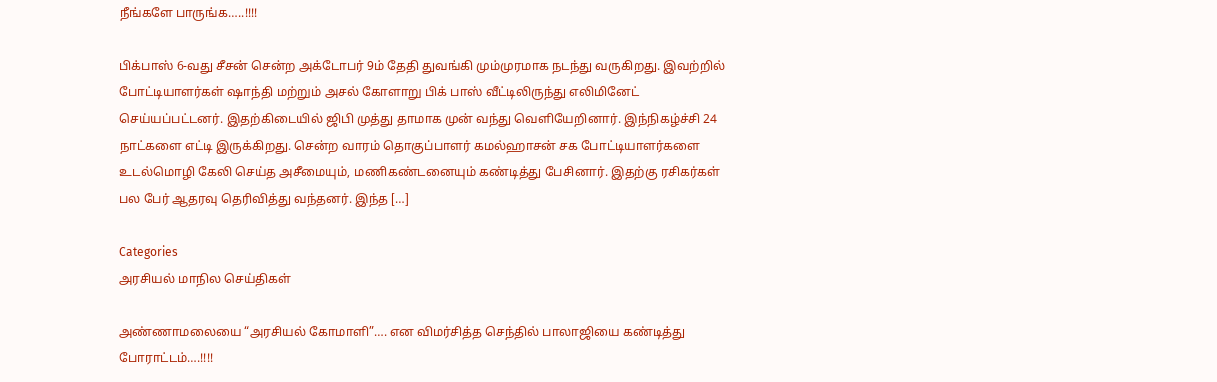நீங்களே பாருங்க…..!!!!

பிக்பாஸ் 6-வது சீசன் சென்ற அக்டோபர் 9ம் தேதி துவங்கி மும்முரமாக நடந்து வருகிறது. இவற்றில் போட்டியாளர்கள் ஷாந்தி மற்றும் அசல் கோளாறு பிக் பாஸ் வீட்டிலிருந்து எலிமினேட் செய்யப்பட்டனர். இதற்கிடையில் ஜிபி முத்து தாமாக முன் வந்து வெளியேறினார். இந்நிகழ்ச்சி 24 நாட்களை எட்டி இருக்கிறது. சென்ற வாரம் தொகுப்பாளர் கமல்ஹாசன் சக போட்டியாளர்களை உடல்மொழி கேலி செய்த அசீமையும், மணிகண்டனையும் கண்டித்து பேசினார். இதற்கு ரசிகர்கள் பல பேர் ஆதரவு தெரிவித்து வந்தனர். இந்த […]

Categories
அரசியல் மாநில செய்திகள்

அண்ணாமலையை “அரசியல் கோமாளி”…. என விமர்சித்த செந்தில் பாலாஜியை கண்டித்து போராட்டம்….!!!!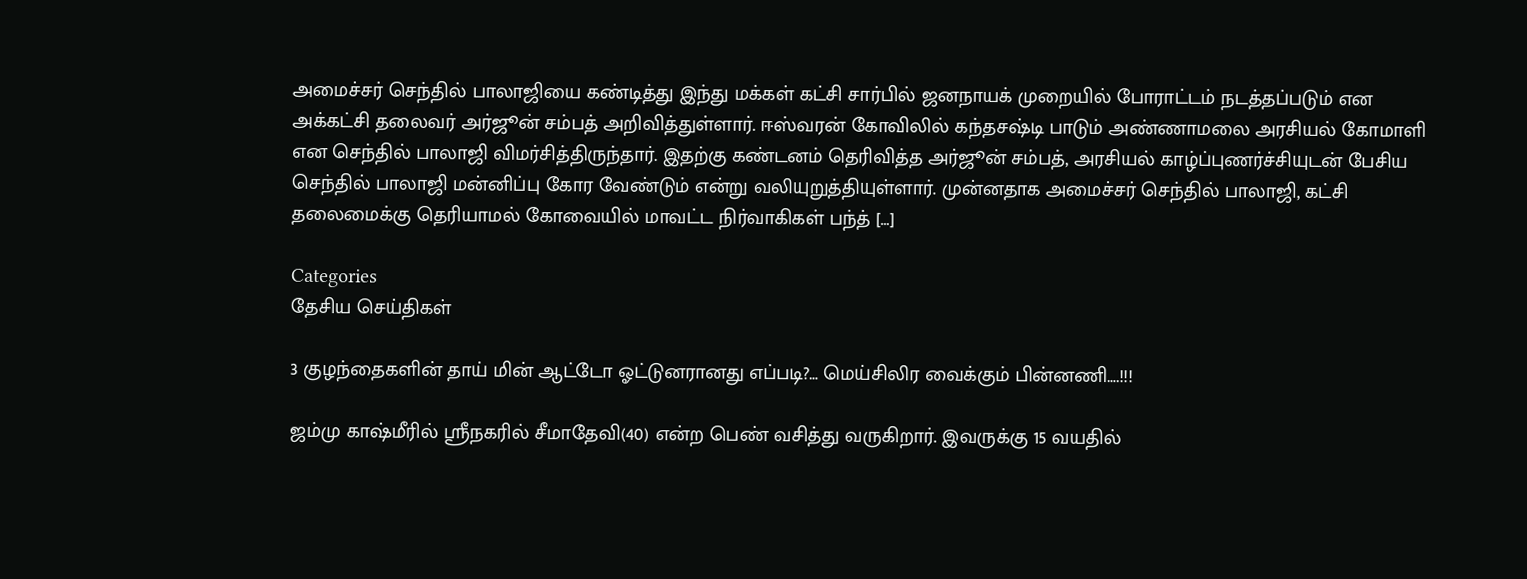அமைச்சர் செந்தில் பாலாஜியை கண்டித்து இந்து மக்கள் கட்சி சார்பில் ஜனநாயக் முறையில் போராட்டம் நடத்தப்படும் என அக்கட்சி தலைவர் அர்ஜூன் சம்பத் அறிவித்துள்ளார். ஈஸ்வரன் கோவிலில் கந்தசஷ்டி பாடும் அண்ணாமலை அரசியல் கோமாளி என செந்தில் பாலாஜி விமர்சித்திருந்தார். இதற்கு கண்டனம் தெரிவித்த அர்ஜூன் சம்பத், அரசியல் காழ்ப்புணர்ச்சியுடன் பேசிய செந்தில் பாலாஜி மன்னிப்பு கோர வேண்டும் என்று வலியுறுத்தியுள்ளார். முன்னதாக அமைச்சர் செந்தில் பாலாஜி, கட்சி தலைமைக்கு தெரியாமல் கோவையில் மாவட்ட நிர்வாகிகள் பந்த் […]

Categories
தேசிய செய்திகள்

3 குழந்தைகளின் தாய் மின் ஆட்டோ ஓட்டுனரானது எப்படி?… மெய்சிலிர‌‌ வைக்கும் பின்னணி….!!!

ஜம்மு காஷ்மீரில் ஸ்ரீநகரில் சீமாதேவி(40) என்ற பெண் வசித்து வருகிறார். இவருக்கு 15 வயதில்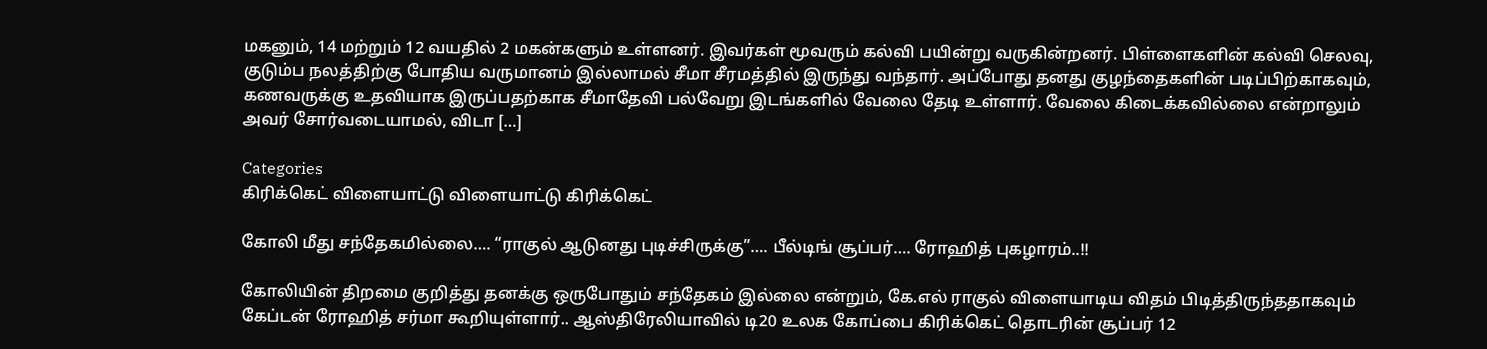மகனும், 14 மற்றும் 12 வயதில் 2 மகன்களும் உள்ளனர். இவர்கள் மூவரும் கல்வி பயின்று வருகின்றனர். பிள்ளைகளின் கல்வி செலவு, குடும்ப நலத்திற்கு போதிய வருமானம் இல்லாமல் சீமா சீரமத்தில் இருந்து வந்தார். அப்போது தனது குழந்தைகளின் படிப்பிற்காகவும், கணவருக்கு உதவியாக இருப்பதற்காக சீமாதேவி பல்வேறு இடங்களில் வேலை தேடி உள்ளார். வேலை கிடைக்கவில்லை என்றாலும் அவர் சோர்வடையாமல், விடா […]

Categories
கிரிக்கெட் விளையாட்டு விளையாட்டு கிரிக்கெட்

கோலி மீது சந்தேகமில்லை…. “ராகுல் ஆடுனது புடிச்சிருக்கு”…. பீல்டிங் சூப்பர்…. ரோஹித் புகழாரம்..!!

கோலியின் திறமை குறித்து தனக்கு ஒருபோதும் சந்தேகம் இல்லை என்றும், கே.எல் ராகுல் விளையாடிய விதம் பிடித்திருந்ததாகவும் கேப்டன் ரோஹித் சர்மா கூறியுள்ளார்.. ஆஸ்திரேலியாவில் டி20 உலக கோப்பை கிரிக்கெட் தொடரின் சூப்பர் 12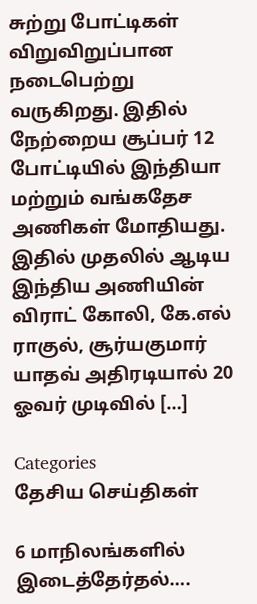சுற்று போட்டிகள் விறுவிறுப்பான நடைபெற்று வருகிறது. இதில் நேற்றைய சூப்பர் 12 போட்டியில் இந்தியா மற்றும் வங்கதேச அணிகள் மோதியது. இதில் முதலில் ஆடிய இந்திய அணியின் விராட் கோலி, கே.எல் ராகுல், சூர்யகுமார் யாதவ் அதிரடியால் 20 ஓவர் முடிவில் […]

Categories
தேசிய செய்திகள்

6 மாநிலங்களில் இடைத்தேர்தல்….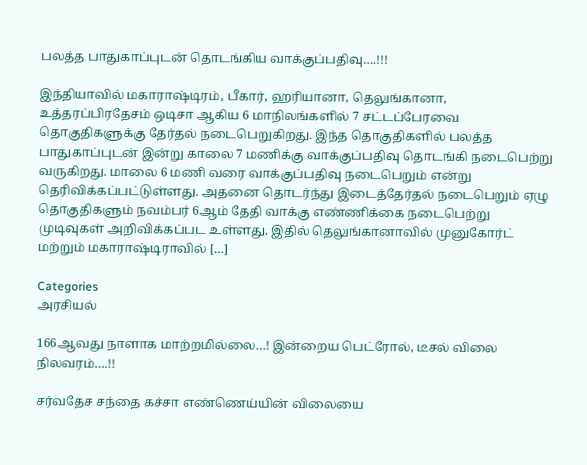பலத்த பாதுகாப்புடன் தொடங்கிய வாக்குப்பதிவு….!!!

இந்தியாவில் மகாராஷ்டிரம், பீகார், ஹரியானா, தெலுங்கானா, உத்தரப்பிரதேசம் ஒடிசா ஆகிய 6 மாநிலங்களில் 7 சட்டப்பேரவை தொகுதிகளுக்கு தேர்தல் நடைபெறுகிறது. இந்த தொகுதிகளில் பலத்த பாதுகாப்புடன் இன்று காலை 7 மணிக்கு வாக்குப்பதிவு தொடங்கி நடைபெற்று வருகிறது. மாலை 6 மணி வரை வாக்குப்பதிவு நடைபெறும் என்று தெரிவிக்கப்பட்டுள்ளது. அதனை தொடர்ந்து இடைத்தேர்தல் நடைபெறும் ஏழு தொகுதிகளும் நவம்பர் 6ஆம் தேதி வாக்கு எண்ணிக்கை நடைபெற்று முடிவுகள் அறிவிக்கப்பட உள்ளது. இதில் தெலுங்கானாவில் முனுகோர்ட் மற்றும் மகாராஷ்டிராவில் […]

Categories
அரசியல்

166ஆவது நாளாக மாற்றமில்லை…! இன்றைய பெட்ரோல், டீசல் விலை நிலவரம்….!!

சர்வதேச சந்தை கச்சா எண்ணெய்யின் விலையை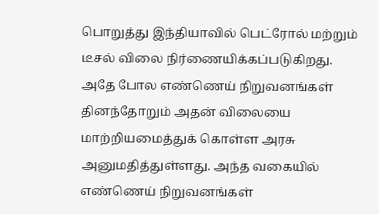பொறுத்து இந்தியாவில் பெட்ரோல் மற்றும் டீசல் விலை நிர்ணையிக்கப்படுகிறது. அதே போல எண்ணெய் நிறுவனங்கள் தினந்தோறும் அதன் விலையை மாற்றியமைத்துக் கொள்ள அரசு அனுமதித்துள்ளது. அந்த வகையில் எண்ணெய் நிறுவனங்கள்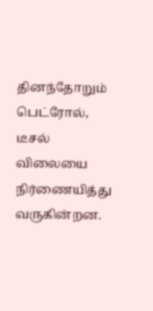தினந்தோறும் பெட்ரோல், டீசல் விலையை நிர்ணையித்து வருகின்றன.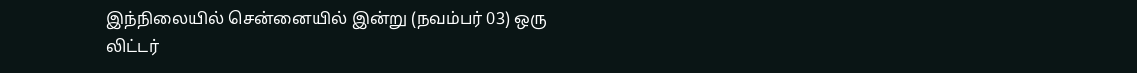இந்நிலையில் சென்னையில் இன்று (நவம்பர் 03) ஒரு லிட்டர்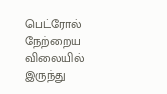பெட்ரோல் நேற்றைய விலையில் இருந்து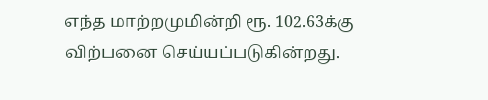எந்த மாற்றமுமின்றி ரூ. 102.63க்கு விற்பனை செய்யப்படுகின்றது.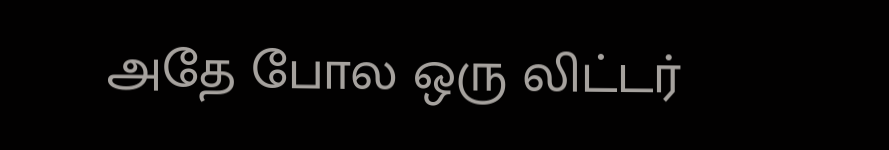அதே போல ஒரு லிட்டர்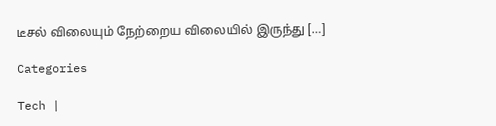டீசல் விலையும் நேற்றைய விலையில் இருந்து […]

Categories

Tech |